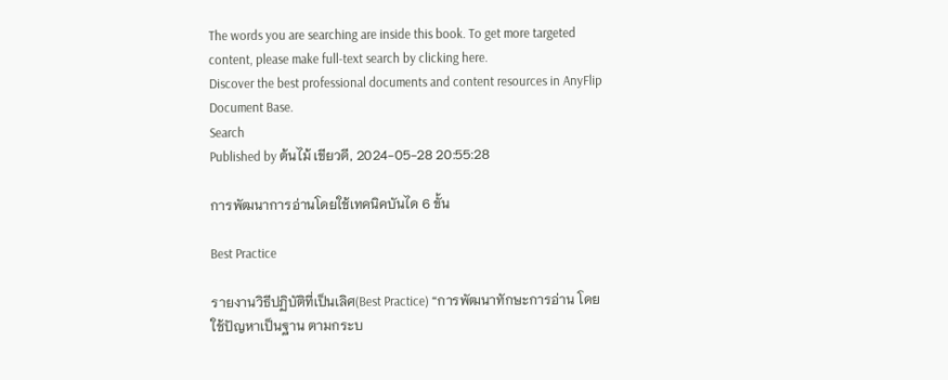The words you are searching are inside this book. To get more targeted content, please make full-text search by clicking here.
Discover the best professional documents and content resources in AnyFlip Document Base.
Search
Published by ต้นไม้ เขียวดี, 2024-05-28 20:55:28

การพัฒนาการอ่านโดยใช้เทคนิคบันได 6 ขั้น

Best Practice

รายงานวิธีปฏิบัติที่เป็นเลิศ(Best Practice) “การพัฒนาทักษะการอ่าน โดยใช้ปัญหาเป็นฐาน ตามกระบ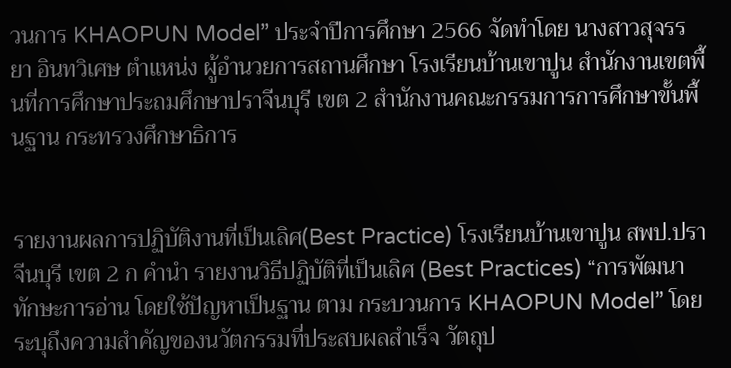วนการ KHAOPUN Model” ประจำปีการศึกษา 2566 จัดทำโดย นางสาวสุจรรยา อินทวิเศษ ตำแหน่ง ผู้อำนวยการสถานศึกษา โรงเรียนบ้านเขาปูน สำนักงานเขตพื้นที่การศึกษาประถมศึกษาปราจีนบุรี เขต 2 สำนักงานคณะกรรมการการศึกษาขั้นพื้นฐาน กระทรวงศึกษาธิการ


รายงานผลการปฏิบัติงานที่เป็นเลิศ(Best Practice) โรงเรียนบ้านเขาปูน สพป.ปราจีนบุรี เขต 2 ก คำนำ รายงานวิธีปฏิบัติที่เป็นเลิศ (Best Practices) “การพัฒนาทักษะการอ่าน โดยใช้ปัญหาเป็นฐาน ตาม กระบวนการ KHAOPUN Model” โดยระบุถึงความสำคัญของนวัตกรรมที่ประสบผลสำเร็จ วัตถุป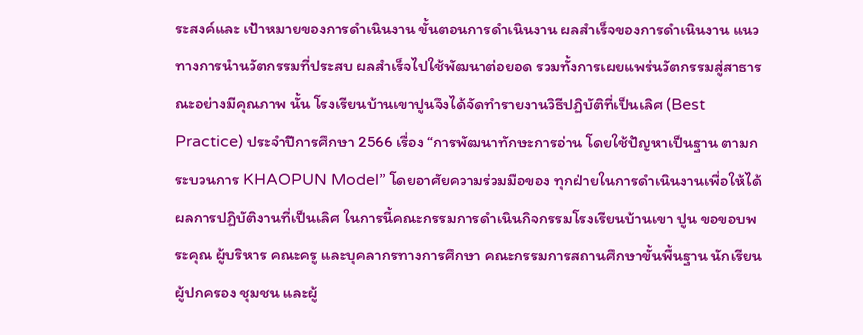ระสงค์และ เป้าหมายของการดำเนินงาน ขั้นตอนการดำเนินงาน ผลสำเร็จของการดำเนินงาน แนวทางการนำนวัตกรรมที่ประสบ ผลสำเร็จไปใช้พัฒนาต่อยอด รวมทั้งการเผยแพร่นวัตกรรมสู่สาธารณะอย่างมีคุณภาพ นั้น โรงเรียนบ้านเขาปูนจึงได้จัดทำรายงานวิธีปฏิบัติที่เป็นเลิศ (Best Practice) ประจำปีการศึกษา 2566 เรื่อง “การพัฒนาทักษะการอ่าน โดยใช้ปัญหาเป็นฐาน ตามกระบวนการ KHAOPUN Model” โดยอาศัยความร่วมมือของ ทุกฝ่ายในการดำเนินงานเพื่อให้ได้ผลการปฏิบัติงานที่เป็นเลิศ ในการนี้คณะกรรมการดำเนินกิจกรรมโรงเรียนบ้านเขา ปูน ขอขอบพระคุณ ผู้บริหาร คณะครู และบุคลากรทางการศึกษา คณะกรรมการสถานศึกษาขั้นพื้นฐาน นักเรียน ผู้ปกครอง ชุมชน และผู้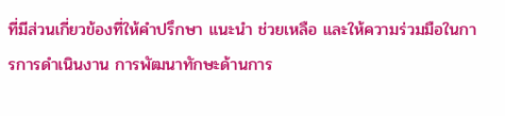ที่มีส่วนเกี่ยวข้องที่ให้คำปรึกษา แนะนำ ช่วยเหลือ และให้ความร่วมมือในการการดำเนินงาน การพัฒนาทักษะด้านการ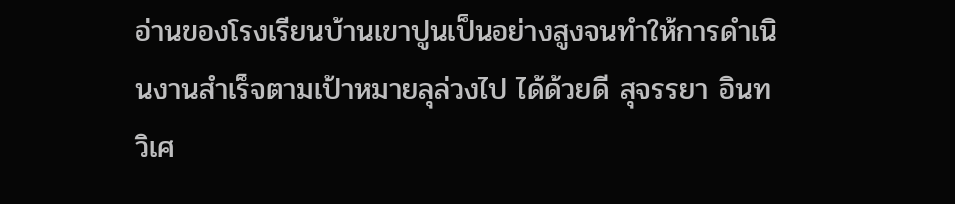อ่านของโรงเรียนบ้านเขาปูนเป็นอย่างสูงจนทำให้การดำเนินงานสำเร็จตามเป้าหมายลุล่วงไป ได้ด้วยดี สุจรรยา อินทวิเศ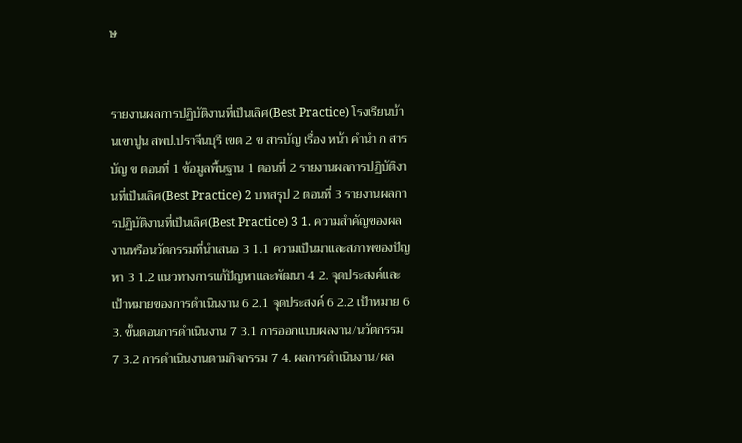ษ


รายงานผลการปฏิบัติงานที่เป็นเลิศ(Best Practice) โรงเรียนบ้านเขาปูน สพป.ปราจีนบุรี เขต 2 ข สารบัญ เรื่อง หน้า คำนำ ก สารบัญ ข ตอนที่ 1 ข้อมูลพื้นฐาน 1 ตอนที่ 2 รายงานผลการปฏิบัติงานที่เป็นเลิศ(Best Practice) 2 บทสรุป 2 ตอนที่ 3 รายงานผลการปฏิบัติงานที่เป็นเลิศ(Best Practice) 3 1. ความสำคัญของผลงานหรือนวัตกรรมที่นำเสนอ 3 1.1 ความเป็นมาและสภาพของปัญหา 3 1.2 แนวทางการแก้ปัญหาและพัฒนา 4 2. จุดประสงค์และเป้าหมายของการดำเนินงาน 6 2.1 จุดประสงค์ 6 2.2 เป้าหมาย 6 3. ขั้นตอนการดำเนินงาน 7 3.1 การออกแบบผลงาน/นวัตกรรม 7 3.2 การดำเนินงานตามกิจกรรม 7 4. ผลการดำเนินงาน/ผล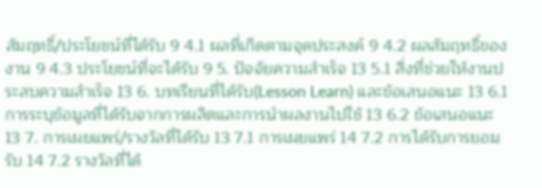สัมฤทธิ์/ประโยชน์ที่ได้รับ 9 4.1 ผลที่เกิดตามจุดประสงค์ 9 4.2 ผลสัมฤทธิ์ของงาน 9 4.3 ประโยชน์ที่จะได้รับ 9 5. ปัจจัยความสำเร็จ 13 5.1 สิ่งที่ช่วยให้งานประสบความสำเร็จ 13 6. บทเรียนที่ได้รับ(Lesson Learn) และข้อเสนอแนะ 13 6.1 การระบุข้อมูลที่ได้รับจากการผลิตและการนำผลงานไปใช้ 13 6.2 ข้อเสนอแนะ 13 7. การเผยแพร่/รางวัลที่ได้รับ 13 7.1 การเผยแพร่ 14 7.2 การได้รับการยอมรับ 14 7.2 รางวัลที่ได้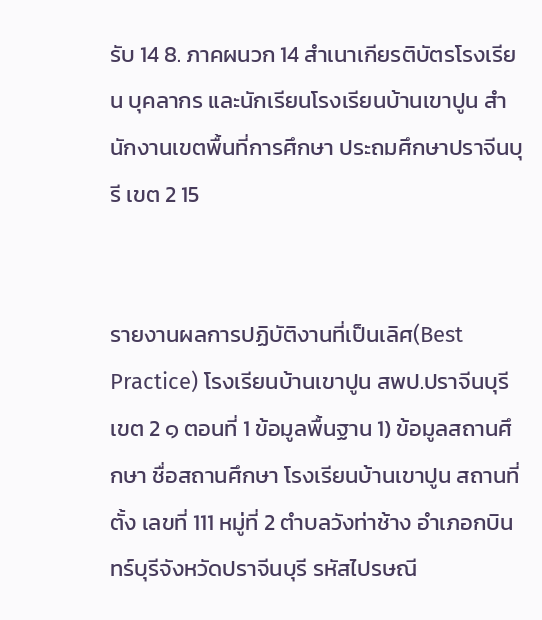รับ 14 8. ภาคผนวก 14 สำเนาเกียรติบัตรโรงเรียน บุคลากร และนักเรียนโรงเรียนบ้านเขาปูน สำนักงานเขตพื้นที่การศึกษา ประถมศึกษาปราจีนบุรี เขต 2 15


รายงานผลการปฏิบัติงานที่เป็นเลิศ(Best Practice) โรงเรียนบ้านเขาปูน สพป.ปราจีนบุรี เขต 2 ๑ ตอนที่ 1 ข้อมูลพื้นฐาน 1) ข้อมูลสถานศึกษา ชื่อสถานศึกษา โรงเรียนบ้านเขาปูน สถานที่ตั้ง เลขที่ 111 หมู่ที่ 2 ตำบลวังท่าช้าง อำเภอกบินทร์บุรีจังหวัดปราจีนบุรี รหัสไปรษณี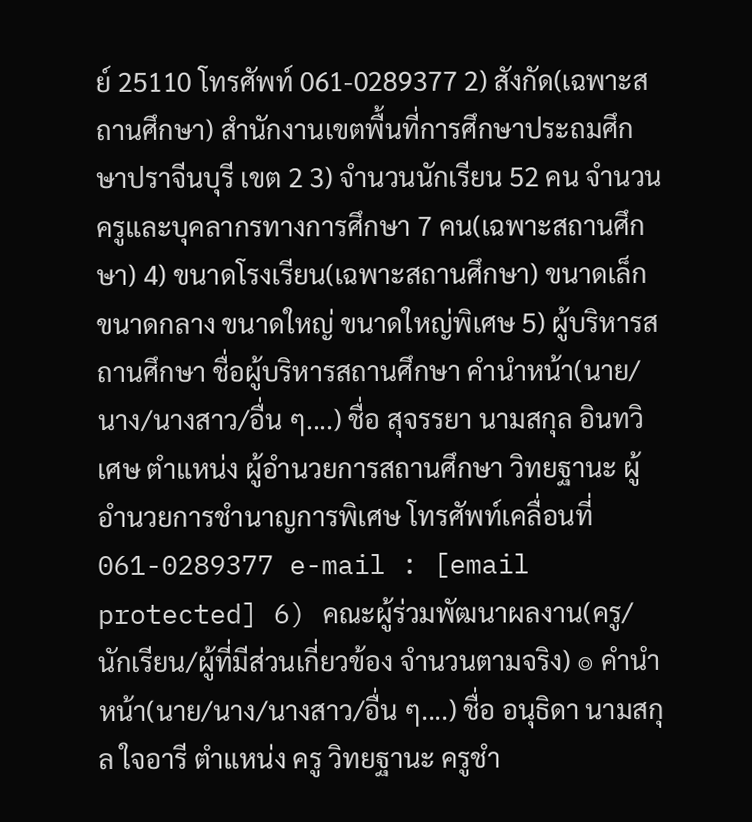ย์ 25110 โทรศัพท์ 061-0289377 2) สังกัด(เฉพาะสถานศึกษา) สำนักงานเขตพื้นที่การศึกษาประถมศึกษาปราจีนบุรี เขต 2 3) จำนวนนักเรียน 52 คน จำนวนครูและบุคลากรทางการศึกษา 7 คน(เฉพาะสถานศึกษา) 4) ขนาดโรงเรียน(เฉพาะสถานศึกษา) ขนาดเล็ก ขนาดกลาง ขนาดใหญ่ ขนาดใหญ่พิเศษ 5) ผู้บริหารสถานศึกษา ชื่อผู้บริหารสถานศึกษา คำนำหน้า(นาย/นาง/นางสาว/อื่น ๆ....) ชื่อ สุจรรยา นามสกุล อินทวิเศษ ตำแหน่ง ผู้อำนวยการสถานศึกษา วิทยฐานะ ผู้อำนวยการชำนาญการพิเศษ โทรศัพท์เคลื่อนที่ 061-0289377 e-mail : [email protected] 6) คณะผู้ร่วมพัฒนาผลงาน(ครู/นักเรียน/ผู้ที่มีส่วนเกี่ยวข้อง จำนวนตามจริง) ๏ คำนำหน้า(นาย/นาง/นางสาว/อื่น ๆ....) ชื่อ อนุธิดา นามสกุล ใจอารี ตำแหน่ง ครู วิทยฐานะ ครูชำ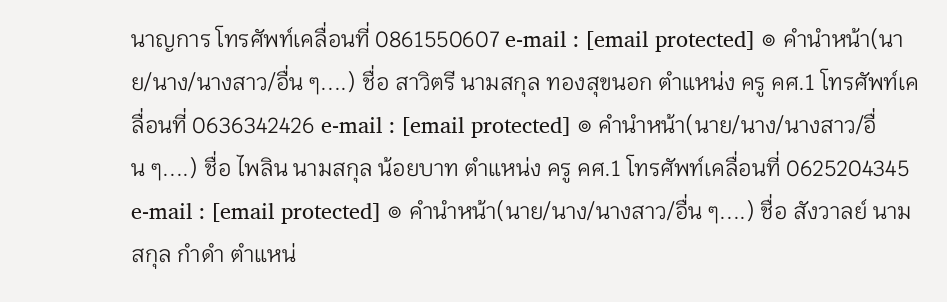นาญการ โทรศัพท์เคลื่อนที่ 0861550607 e-mail : [email protected] ๏ คำนำหน้า(นาย/นาง/นางสาว/อื่น ๆ....) ชื่อ สาวิตรี นามสกุล ทองสุขนอก ตำแหน่ง ครู คศ.1 โทรศัพท์เคลื่อนที่ 0636342426 e-mail : [email protected] ๏ คำนำหน้า(นาย/นาง/นางสาว/อื่น ๆ....) ชื่อ ไพลิน นามสกุล น้อยบาท ตำแหน่ง ครู คศ.1 โทรศัพท์เคลื่อนที่ 0625204345 e-mail : [email protected] ๏ คำนำหน้า(นาย/นาง/นางสาว/อื่น ๆ....) ชื่อ สังวาลย์ นามสกุล กำดำ ตำแหน่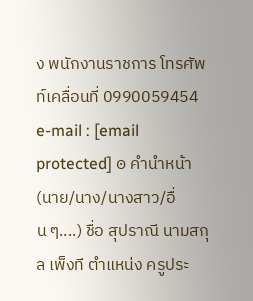ง พนักงานราชการ โทรศัพท์เคลื่อนที่ 0990059454 e-mail : [email protected] ๏ คำนำหน้า(นาย/นาง/นางสาว/อื่น ๆ....) ชื่อ สุปราณี นามสกุล เพ็งที ตำแหน่ง ครูประ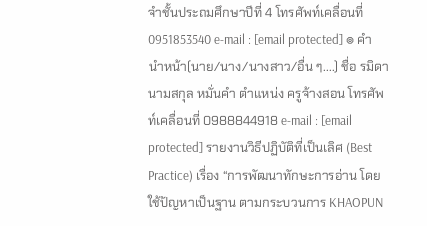จำชั้นประถมศึกษาปีที่ 4 โทรศัพท์เคลื่อนที่ 0951853540 e-mail : [email protected] ๏ คำนำหน้า(นาย/นาง/นางสาว/อื่น ๆ....) ชื่อ รมิดา นามสกุล หมั่นคำ ตำแหน่ง ครูจ้างสอน โทรศัพท์เคลื่อนที่ 0988844918 e-mail : [email protected] รายงานวิธีปฏิบัติที่เป็นเลิศ (Best Practice) เรื่อง “การพัฒนาทักษะการอ่าน โดยใช้ปัญหาเป็นฐาน ตามกระบวนการ KHAOPUN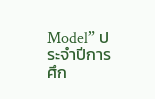Model” ประจำปีการศึก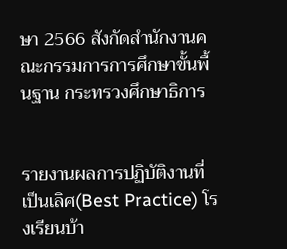ษา 2566 สังกัดสำนักงานคณะกรรมการการศึกษาขั้นพื้นฐาน กระทรวงศึกษาธิการ


รายงานผลการปฏิบัติงานที่เป็นเลิศ(Best Practice) โรงเรียนบ้า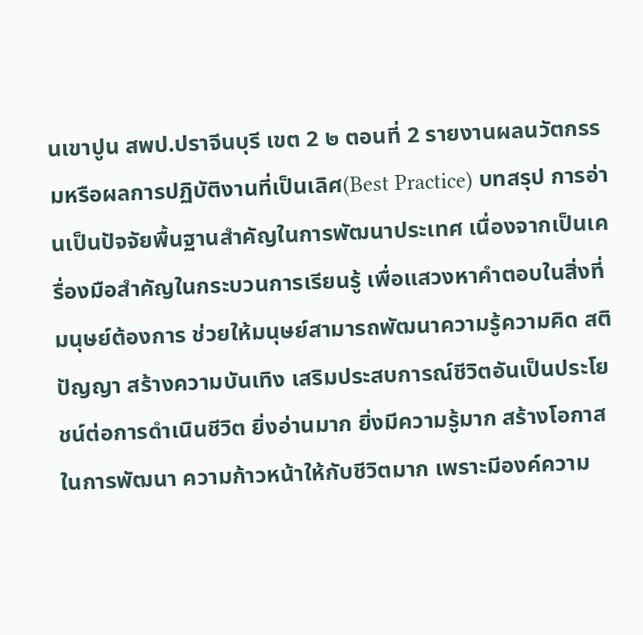นเขาปูน สพป.ปราจีนบุรี เขต 2 ๒ ตอนที่ 2 รายงานผลนวัตกรรมหรือผลการปฏิบัติงานที่เป็นเลิศ(Best Practice) บทสรุป การอ่านเป็นปัจจัยพื้นฐานสำคัญในการพัฒนาประเทศ เนื่องจากเป็นเครื่องมือสำคัญในกระบวนการเรียนรู้ เพื่อแสวงหาคำตอบในสิ่งที่มนุษย์ต้องการ ช่วยให้มนุษย์สามารถพัฒนาความรู้ความคิด สติปัญญา สร้างความบันเทิง เสริมประสบการณ์ชีวิตอันเป็นประโยชน์ต่อการดำเนินชีวิต ยิ่งอ่านมาก ยิ่งมีความรู้มาก สร้างโอกาสในการพัฒนา ความก้าวหน้าให้กับชีวิตมาก เพราะมีองค์ความ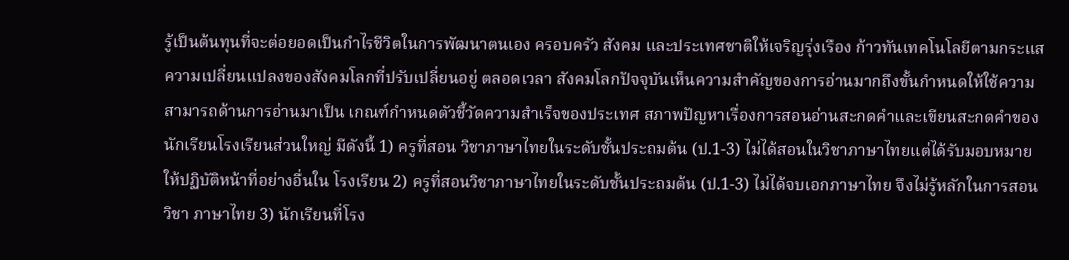รู้เป็นต้นทุนที่จะต่อยอดเป็นกำไรชีวิตในการพัฒนาตนเอง ครอบครัว สังคม และประเทศชาติให้เจริญรุ่งเรือง ก้าวทันเทคโนโลยีตามกระแสความเปลี่ยนแปลงของสังคมโลกที่ปรับเปลี่ยนอยู่ ตลอดเวลา สังคมโลกปัจจุบันเห็นความสำคัญของการอ่านมากถึงขั้นกำหนดให้ใช้ความสามารถด้านการอ่านมาเป็น เกณฑ์กำหนดตัวชี้วัดความสำเร็จของประเทศ สภาพปัญหาเรื่องการสอนอ่านสะกดคำและเขียนสะกดคำของนักเรียนโรงเรียนส่วนใหญ่ มีดังนี้ 1) ครูที่สอน วิชาภาษาไทยในระดับชั้นประถมต้น (ป.1-3) ไม่ได้สอนในวิชาภาษาไทยแต่ได้รับมอบหมายให้ปฏิบัติหน้าที่อย่างอื่นใน โรงเรียน 2) ครูที่สอนวิชาภาษาไทยในระดับชั้นประถมต้น (ป.1-3) ไม่ได้จบเอกภาษาไทย จึงไม่รู้หลักในการสอนวิชา ภาษาไทย 3) นักเรียนที่โรง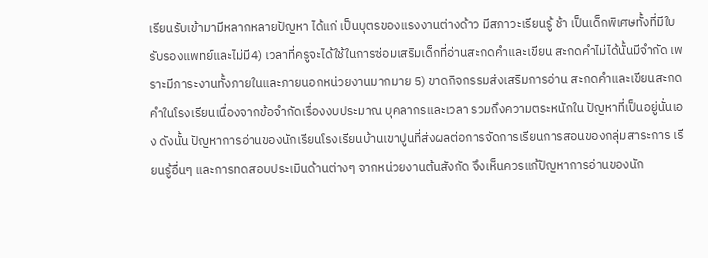เรียนรับเข้ามามีหลากหลายปัญหา ได้แก่ เป็นบุตรของแรงงานต่างด้าว มีสภาวะเรียนรู้ ช้า เป็นเด็กพิเศษทั้งที่มีใบรับรองแพทย์และไม่มี4) เวลาที่ครูจะได้ใช้ในการซ่อมเสริมเด็กที่อ่านสะกดคำและเขียน สะกดคำไม่ได้นั้นมีจำกัด เพราะมีภาระงานทั้งภายในและภายนอกหน่วยงานมากมาย 5) ขาดกิจกรรมส่งเสริมการอ่าน สะกดคำและเขียนสะกดคำในโรงเรียนเนื่องจากข้อจำกัดเรื่องงบประมาณ บุคลากรและเวลา รวมถึงความตระหนักใน ปัญหาที่เป็นอยู่นั่นเอง ดังนั้น ปัญหาการอ่านของนักเรียนโรงเรียนบ้านเขาปูนที่ส่งผลต่อการจัดการเรียนการสอนของกลุ่มสาระการ เรียนรู้อื่นๆ และการทดสอบประเมินด้านต่างๆ จากหน่วยงานต้นสังกัด จึงเห็นควรแก้ปัญหาการอ่านของนัก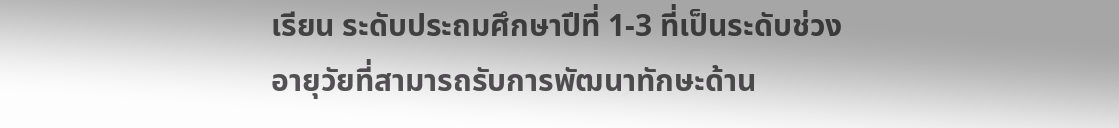เรียน ระดับประถมศึกษาปีที่ 1-3 ที่เป็นระดับช่วงอายุวัยที่สามารถรับการพัฒนาทักษะด้าน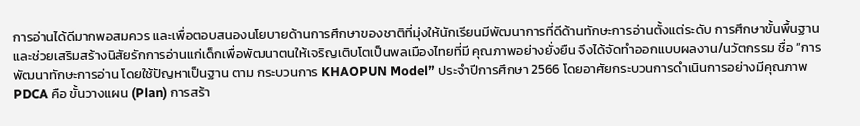การอ่านได้ดีมากพอสมควร และเพื่อตอบสนองนโยบายด้านการศึกษาของชาติที่มุ่งให้นักเรียนมีพัฒนาการที่ดีด้านทักษะการอ่านตั้งแต่ระดับ การศึกษาขั้นพื้นฐานและช่วยเสริมสร้างนิสัยรักการอ่านแก่เด็กเพื่อพัฒนาตนให้เจริญเติบโตเป็นพลเมืองไทยที่มี คุณภาพอย่างยั่งยืน จึงได้จัดทำออกแบบผลงาน/นวัตกรรม ชื่อ “การพัฒนาทักษะการอ่าน โดยใช้ปัญหาเป็นฐาน ตาม กระบวนการ KHAOPUN Model” ประจำปีการศึกษา 2566 โดยอาศัยกระบวนการดำเนินการอย่างมีคุณภาพ PDCA คือ ขั้นวางแผน (Plan) การสร้า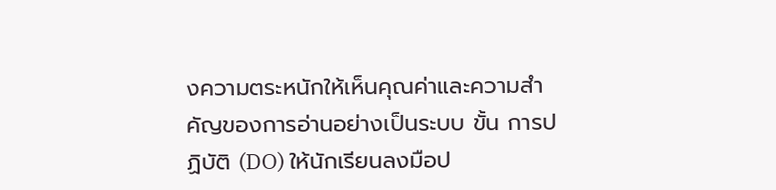งความตระหนักให้เห็นคุณค่าและความสำคัญของการอ่านอย่างเป็นระบบ ขั้น การปฏิบัติ (DO) ให้นักเรียนลงมือป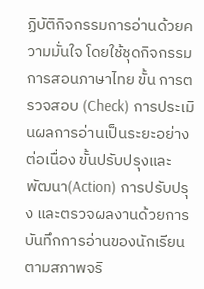ฏิบัติกิจกรรมการอ่านด้วยความมั่นใจ โดยใช้ชุดกิจกรรมการสอนภาษาไทย ขั้น การตรวจสอบ (Check) การประเมินผลการอ่านเป็นระยะอย่างต่อเนื่อง ขั้นปรับปรุงและพัฒนา(Action) การปรับปรุง และตรวจผลงานด้วยการบันทึกการอ่านของนักเรียนตามสภาพจริ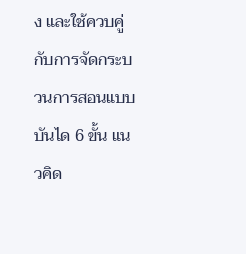ง และใช้ควบคู่กับการจัดกระบวนการสอนแบบ บันได 6 ขั้น แนวคิด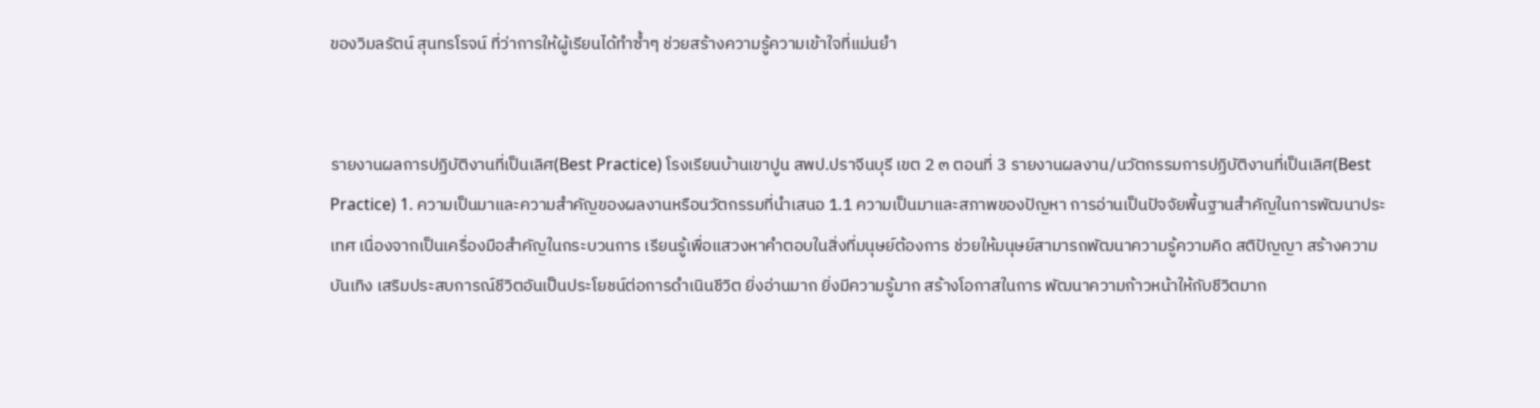ของวิมลรัตน์ สุนทรโรจน์ ที่ว่าการให้ผู้เรียนได้ทำซ้ำๆ ช่วยสร้างความรู้ความเข้าใจที่แม่นยำ


รายงานผลการปฏิบัติงานที่เป็นเลิศ(Best Practice) โรงเรียนบ้านเขาปูน สพป.ปราจีนบุรี เขต 2 ๓ ตอนที่ 3 รายงานผลงาน/นวัตกรรมการปฏิบัติงานที่เป็นเลิศ(Best Practice) 1. ความเป็นมาและความสำคัญของผลงานหรือนวัตกรรมที่นำเสนอ 1.1 ความเป็นมาและสภาพของปัญหา การอ่านเป็นปัจจัยพื้นฐานสำคัญในการพัฒนาประเทศ เนื่องจากเป็นเครื่องมือสำคัญในกระบวนการ เรียนรู้เพื่อแสวงหาคำตอบในสิ่งที่มนุษย์ต้องการ ช่วยให้มนุษย์สามารถพัฒนาความรู้ความคิด สติปัญญา สร้างความ บันเทิง เสริมประสบการณ์ชีวิตอันเป็นประโยชน์ต่อการดำเนินชีวิต ยิ่งอ่านมาก ยิ่งมีความรู้มาก สร้างโอกาสในการ พัฒนาความก้าวหน้าให้กับชีวิตมาก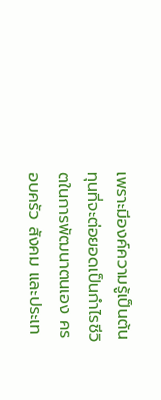เพราะมีองค์ความรู้เป็นต้นทุนที่จะต่อยอดเป็นกำไรชีวิตในการพัฒนาตนเอง ครอบครัว สังคม และประเท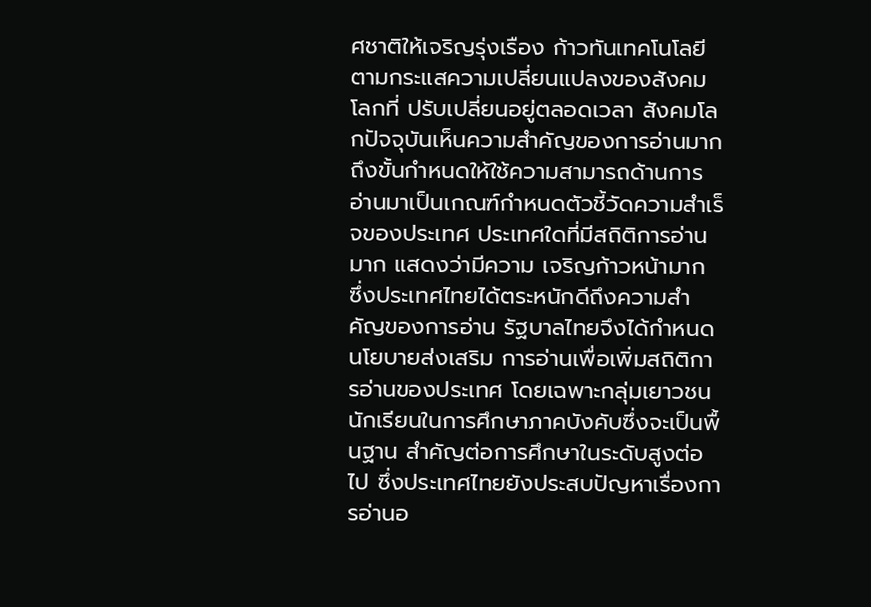ศชาติให้เจริญรุ่งเรือง ก้าวทันเทคโนโลยีตามกระแสความเปลี่ยนแปลงของสังคมโลกที่ ปรับเปลี่ยนอยู่ตลอดเวลา สังคมโลกปัจจุบันเห็นความสำคัญของการอ่านมากถึงขั้นกำหนดให้ใช้ความสามารถด้านการ อ่านมาเป็นเกณฑ์กำหนดตัวชี้วัดความสำเร็จของประเทศ ประเทศใดที่มีสถิติการอ่านมาก แสดงว่ามีความ เจริญก้าวหน้ามาก ซึ่งประเทศไทยได้ตระหนักดีถึงความสำคัญของการอ่าน รัฐบาลไทยจึงได้กำหนดนโยบายส่งเสริม การอ่านเพื่อเพิ่มสถิติการอ่านของประเทศ โดยเฉพาะกลุ่มเยาวชนนักเรียนในการศึกษาภาคบังคับซึ่งจะเป็นพื้นฐาน สำคัญต่อการศึกษาในระดับสูงต่อไป ซึ่งประเทศไทยยังประสบปัญหาเรื่องการอ่านอ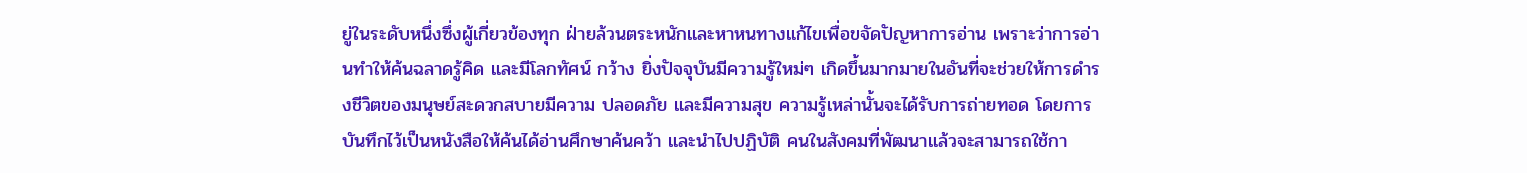ยู่ในระดับหนึ่งซึ่งผู้เกี่ยวข้องทุก ฝ่ายล้วนตระหนักและหาหนทางแก้ไขเพื่อขจัดปัญหาการอ่าน เพราะว่าการอ่านทำให้ค้นฉลาดรู้คิด และมีโลกทัศน์ กว้าง ยิ่งปัจจุบันมีความรู้ใหม่ๆ เกิดขึ้นมากมายในอันที่จะช่วยให้การดำรงชีวิตของมนุษย์สะดวกสบายมีความ ปลอดภัย และมีความสุข ความรู้เหล่านั้นจะได้รับการถ่ายทอด โดยการบันทึกไว้เป็นหนังสือให้ค้นได้อ่านศึกษาค้นคว้า และนำไปปฏิบัติ คนในสังคมที่พัฒนาแล้วจะสามารถใช้กา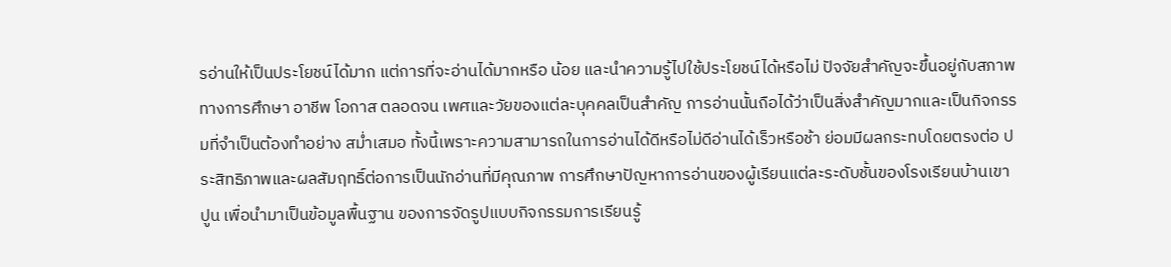รอ่านให้เป็นประโยชน์ได้มาก แต่การที่จะอ่านได้มากหรือ น้อย และนำความรู้ไปใช้ประโยชน์ได้หรือไม่ ปัจจัยสำคัญจะขึ้นอยู่กับสภาพทางการศึกษา อาชีพ โอกาส ตลอดจน เพศและวัยของแต่ละบุคคลเป็นสำคัญ การอ่านนั้นถือได้ว่าเป็นสิ่งสำคัญมากและเป็นกิจกรรมที่จำเป็นต้องทำอย่าง สม่ำเสมอ ทั้งนี้เพราะความสามารถในการอ่านได้ดีหรือไม่ดีอ่านได้เร็วหรือช้า ย่อมมีผลกระทบโดยตรงต่อ ประสิทธิภาพและผลสัมฤทธิ์ต่อการเป็นนักอ่านที่มีคุณภาพ การศึกษาปัญหาการอ่านของผู้เรียนแต่ละระดับชั้นของโรงเรียนบ้านเขาปูน เพื่อนำมาเป็นข้อมูลพื้นฐาน ของการจัดรูปแบบกิจกรรมการเรียนรู้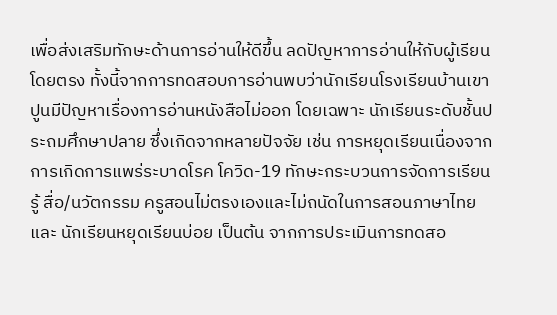เพื่อส่งเสริมทักษะด้านการอ่านให้ดีขึ้น ลดปัญหาการอ่านให้กับผู้เรียนโดยตรง ทั้งนี้จากการทดสอบการอ่านพบว่านักเรียนโรงเรียนบ้านเขาปูนมีปัญหาเรื่องการอ่านหนังสือไม่ออก โดยเฉพาะ นักเรียนระดับชั้นประถมศึกษาปลาย ซึ่งเกิดจากหลายปัจจัย เช่น การหยุดเรียนเนื่องจากการเกิดการแพร่ระบาดโรค โควิด-19 ทักษะกระบวนการจัดการเรียนรู้ สื่อ/นวัตกรรม ครูสอนไม่ตรงเองและไม่ถนัดในการสอนภาษาไทย และ นักเรียนหยุดเรียนบ่อย เป็นต้น จากการประเมินการทดสอ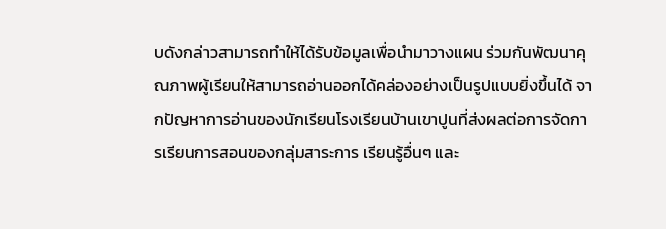บดังกล่าวสามารถทำให้ได้รับข้อมูลเพื่อนำมาวางแผน ร่วมกันพัฒนาคุณภาพผู้เรียนให้สามารถอ่านออกได้คล่องอย่างเป็นรูปแบบยิ่งขึ้นได้ จากปัญหาการอ่านของนักเรียนโรงเรียนบ้านเขาปูนที่ส่งผลต่อการจัดการเรียนการสอนของกลุ่มสาระการ เรียนรู้อื่นๆ และ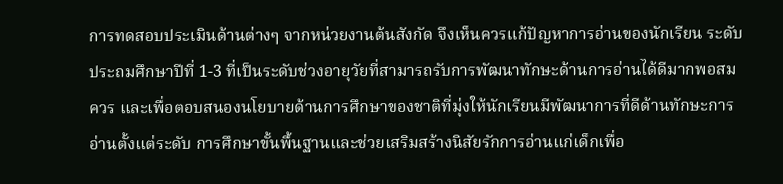การทดสอบประเมินด้านต่างๆ จากหน่วยงานต้นสังกัด จึงเห็นควรแก้ปัญหาการอ่านของนักเรียน ระดับประถมศึกษาปีที่ 1-3 ที่เป็นระดับช่วงอายุวัยที่สามารถรับการพัฒนาทักษะด้านการอ่านได้ดีมากพอสมควร และเพื่อตอบสนองนโยบายด้านการศึกษาของชาติที่มุ่งให้นักเรียนมีพัฒนาการที่ดีด้านทักษะการอ่านตั้งแต่ระดับ การศึกษาขั้นพื้นฐานและช่วยเสริมสร้างนิสัยรักการอ่านแก่เด็กเพื่อ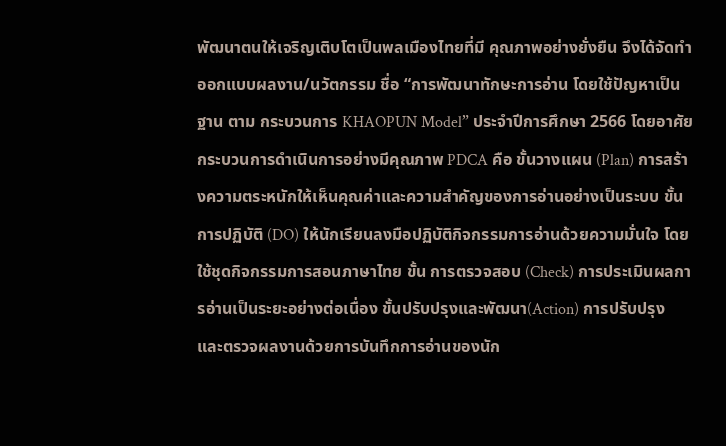พัฒนาตนให้เจริญเติบโตเป็นพลเมืองไทยที่มี คุณภาพอย่างยั่งยืน จึงได้จัดทำออกแบบผลงาน/นวัตกรรม ชื่อ “การพัฒนาทักษะการอ่าน โดยใช้ปัญหาเป็นฐาน ตาม กระบวนการ KHAOPUN Model” ประจำปีการศึกษา 2566 โดยอาศัยกระบวนการดำเนินการอย่างมีคุณภาพ PDCA คือ ขั้นวางแผน (Plan) การสร้างความตระหนักให้เห็นคุณค่าและความสำคัญของการอ่านอย่างเป็นระบบ ขั้น การปฏิบัติ (DO) ให้นักเรียนลงมือปฏิบัติกิจกรรมการอ่านด้วยความมั่นใจ โดยใช้ชุดกิจกรรมการสอนภาษาไทย ขั้น การตรวจสอบ (Check) การประเมินผลการอ่านเป็นระยะอย่างต่อเนื่อง ขั้นปรับปรุงและพัฒนา(Action) การปรับปรุง และตรวจผลงานด้วยการบันทึกการอ่านของนัก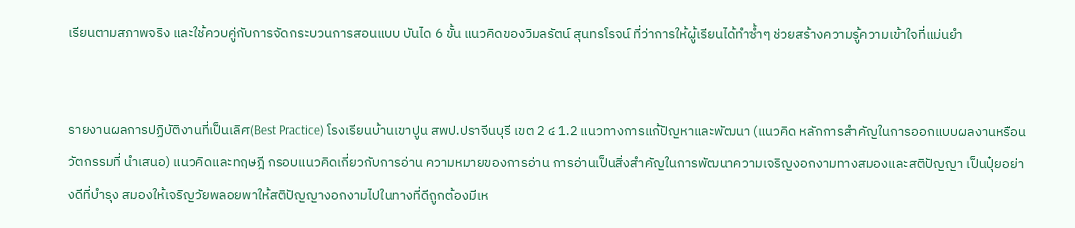เรียนตามสภาพจริง และใช้ควบคู่กับการจัดกระบวนการสอนแบบ บันได 6 ขั้น แนวคิดของวิมลรัตน์ สุนทรโรจน์ ที่ว่าการให้ผู้เรียนได้ทำซ้ำๆ ช่วยสร้างความรู้ความเข้าใจที่แม่นยำ


รายงานผลการปฏิบัติงานที่เป็นเลิศ(Best Practice) โรงเรียนบ้านเขาปูน สพป.ปราจีนบุรี เขต 2 ๔ 1.2 แนวทางการแก้ปัญหาและพัฒนา (แนวคิด หลักการสำคัญในการออกแบบผลงานหรือนวัตกรรมที่ นำเสนอ) แนวคิดและทฤษฎี กรอบแนวคิดเกี่ยวกับการอ่าน ความหมายของการอ่าน การอ่านเป็นสิ่งสำคัญในการพัฒนาความเจริญงอกงามทางสมองและสติปัญญา เป็นปุ๋ยอย่างดีที่บำรุง สมองให้เจริญวัยพลอยพาให้สติปัญญางอกงามไปในทางที่ดีถูกต้องมีเห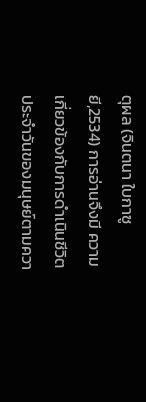ตุผล (จินตนา ใบกาซูยี,2534) การอ่านจึงมี ความเกี่ยวข้องกับการดำเนินชีวิตประจำวันของมนุษย์ตามควา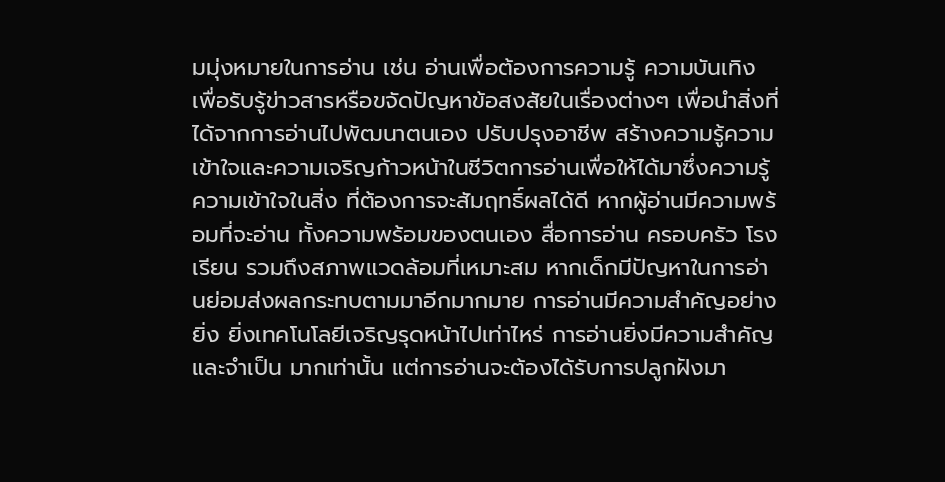มมุ่งหมายในการอ่าน เช่น อ่านเพื่อต้องการความรู้ ความบันเทิง เพื่อรับรู้ข่าวสารหรือขจัดปัญหาข้อสงสัยในเรื่องต่างๆ เพื่อนำสิ่งที่ได้จากการอ่านไปพัฒนาตนเอง ปรับปรุงอาชีพ สร้างความรู้ความเข้าใจและความเจริญก้าวหน้าในชีวิตการอ่านเพื่อให้ได้มาซึ่งความรู้ความเข้าใจในสิ่ง ที่ต้องการจะสัมฤทธิ์ผลได้ดี หากผู้อ่านมีความพร้อมที่จะอ่าน ทั้งความพร้อมของตนเอง สื่อการอ่าน ครอบครัว โรงเรียน รวมถึงสภาพแวดล้อมที่เหมาะสม หากเด็กมีปัญหาในการอ่านย่อมส่งผลกระทบตามมาอีกมากมาย การอ่านมีความสำคัญอย่างยิ่ง ยิ่งเทคโนโลยีเจริญรุดหน้าไปเท่าไหร่ การอ่านยิ่งมีความสำคัญและจำเป็น มากเท่านั้น แต่การอ่านจะต้องได้รับการปลูกฝังมา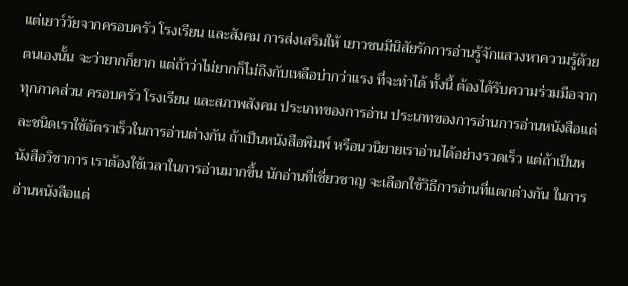แต่เยาว์วัยจากครอบครัว โรงเรียน และสังคม การส่งเสริมให้ เยาวชนมีนิสัยรักการอ่านรู้จักแสวงหาความรู้ด้วยตนเองนั้น จะว่ายากก็ยาก แต่ถ้าว่าไม่ยากก็ไม่ถึงกับเหลือบ่ากว่าแรง ที่จะทำได้ ทั้งนี้ ต้องได้รับความร่วมมือจากทุกภาคส่วน ครอบครัว โรงเรียน และสภาพสังคม ประเภทของการอ่าน ประเภทของการอ่านการอ่านหนังสือแต่ละชนิดเราใช้อัตราเร็วในการอ่านต่างกัน ถ้าเป็นหนังสือพิมพ์ หรือนวนิยายเราอ่านได้อย่างรวดเร็ว แต่ถ้าเป็นหนังสือวิชาการ เราต้องใช้เวลาในการอ่านมากขึ้น นักอ่านที่เชี่ยวชาญ จะเลือกใช้วิธีการอ่านที่แตกต่างกัน ในการอ่านหนังสือแต่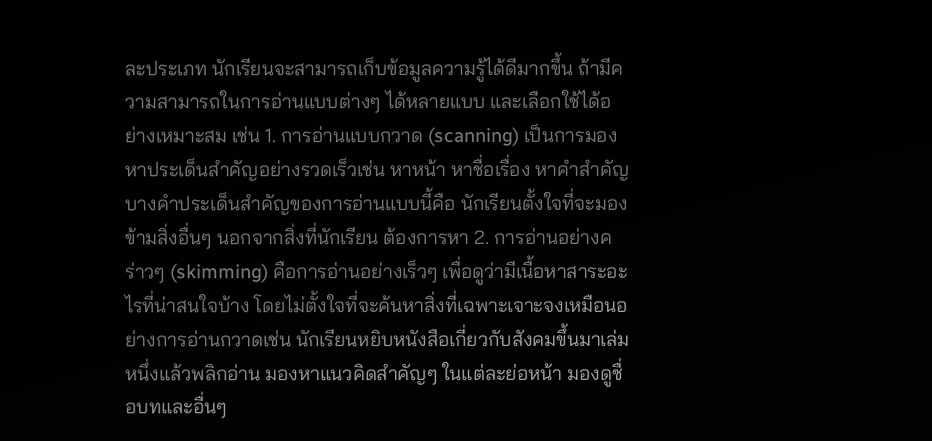ละประเภท นักเรียนจะสามารถเก็บข้อมูลความรู้ได้ดีมากขึ้น ถ้ามีความสามารถในการอ่านแบบต่างๆ ได้หลายแบบ และเลือกใช้ได้อย่างเหมาะสม เช่น 1. การอ่านแบบกวาด (scanning) เป็นการมองหาประเด็นสำคัญอย่างรวดเร็วเช่น หาหน้า หาชื่อเรื่อง หาคำสำคัญบางคำประเด็นสำคัญของการอ่านแบบนี้คือ นักเรียนตั้งใจที่จะมองข้ามสิ่งอื่นๆ นอกจากสิ่งที่นักเรียน ต้องการหา 2. การอ่านอย่างคร่าวๆ (skimming) คือการอ่านอย่างเร็วๆ เพื่อดูว่ามีเนื้อหาสาระอะไรที่น่าสนใจบ้าง โดยไม่ตั้งใจที่จะค้นหาสิ่งที่เฉพาะเจาะจงเหมือนอย่างการอ่านกวาดเช่น นักเรียนหยิบหนังสือเกี่ยวกับสังคมขึ้นมาเล่ม หนึ่งแล้วพลิกอ่าน มองหาแนวคิดสำคัญๆ ในแต่ละย่อหน้า มองดูชื่อบทและอื่นๆ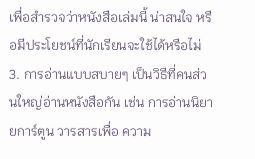เพื่อสำรวจว่าหนังสือเล่มนี้ น่าสนใจ หรือมีประโยชน์ที่นักเรียนจะใช้ได้หรือไม่ 3. การอ่านแบบสบายๆ เป็นวิธีที่คนส่วนใหญ่อ่านหนังสือกัน เช่น การอ่านนิยายการ์ตูน วารสารเพื่อ ความ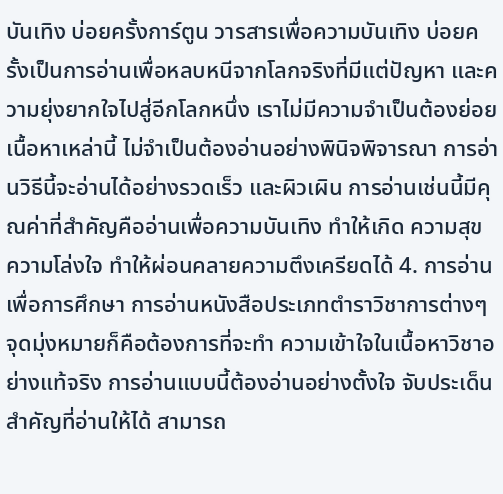บันเทิง บ่อยครั้งการ์ตูน วารสารเพื่อความบันเทิง บ่อยครั้งเป็นการอ่านเพื่อหลบหนีจากโลกจริงที่มีแต่ปัญหา และความยุ่งยากใจไปสู่อีกโลกหนึ่ง เราไม่มีความจำเป็นต้องย่อยเนื้อหาเหล่านี้ ไม่จำเป็นต้องอ่านอย่างพินิจพิจารณา การอ่านวิธีนี้จะอ่านได้อย่างรวดเร็ว และผิวเผิน การอ่านเช่นนี้มีคุณค่าที่สำคัญคืออ่านเพื่อความบันเทิง ทำให้เกิด ความสุข ความโล่งใจ ทำให้ผ่อนคลายความตึงเครียดได้ 4. การอ่านเพื่อการศึกษา การอ่านหนังสือประเภทตำราวิชาการต่างๆ จุดมุ่งหมายก็คือต้องการที่จะทำ ความเข้าใจในเนื้อหาวิชาอย่างแท้จริง การอ่านแบบนี้ต้องอ่านอย่างตั้งใจ จับประเด็นสำคัญที่อ่านให้ได้ สามารถ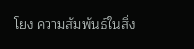โยง ความสัมพันธ์ในสิ่ง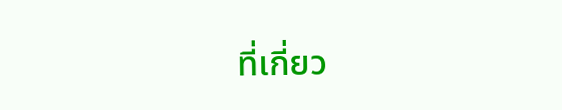ที่เกี่ยว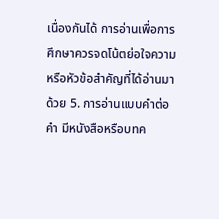เนื่องกันได้ การอ่านเพื่อการศึกษาควรจดโน้ตย่อใจความ หรือหัวข้อสำคัญที่ได้อ่านมาด้วย 5. การอ่านแบบคำต่อคำ มีหนังสือหรือบทค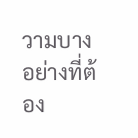วามบางอย่างที่ต้อง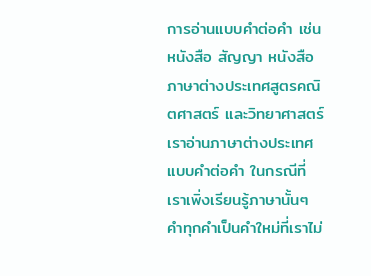การอ่านแบบคำต่อคำ เช่น หนังสือ สัญญา หนังสือภาษาต่างประเทศสูตรคณิตศาสตร์ และวิทยาศาสตร์ เราอ่านภาษาต่างประเทศแบบคำต่อคำ ในกรณีที่ เราเพิ่งเรียนรู้ภาษานั้นๆ คำทุกคำเป็นคำใหม่ที่เราไม่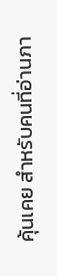คุ้นเคย สำหรับคนที่อ่านภา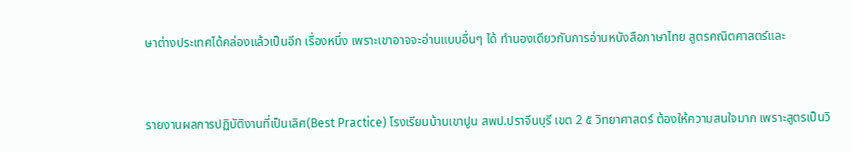ษาต่างประเทศได้คล่องแล้วเป็นอีก เรื่องหนึ่ง เพราะเขาอาจจะอ่านแบบอื่นๆ ได้ ทำนองเดียวกับการอ่านหนังสือภาษาไทย สูตรคณิตศาสตร์และ


รายงานผลการปฏิบัติงานที่เป็นเลิศ(Best Practice) โรงเรียนบ้านเขาปูน สพป.ปราจีนบุรี เขต 2 ๕ วิทยาศาสตร์ ต้องให้ความสนใจมาก เพราะสูตรเป็นวิ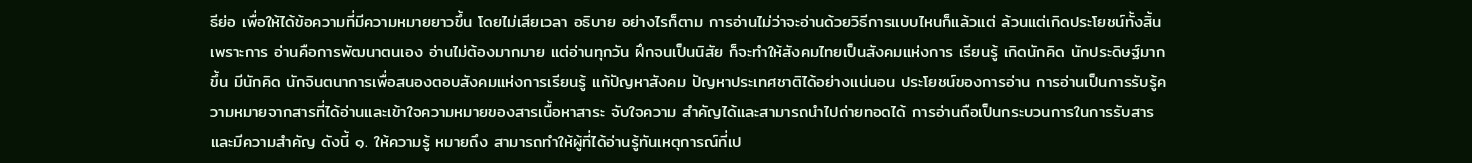ธีย่อ เพื่อให้ได้ข้อความที่มีความหมายยาวขึ้น โดยไม่เสียเวลา อธิบาย อย่างไรก็ตาม การอ่านไม่ว่าจะอ่านด้วยวิธีการแบบไหนก็แล้วแต่ ล้วนแต่เกิดประโยชน์ทั้งสิ้น เพราะการ อ่านคือการพัฒนาตนเอง อ่านไม่ต้องมากมาย แต่อ่านทุกวัน ฝึกจนเป็นนิสัย ก็จะทำให้สังคมไทยเป็นสังคมแห่งการ เรียนรู้ เกิดนักคิด นักประดิษฐ์มากขึ้น มีนักคิด นักจินตนาการเพื่อสนองตอบสังคมแห่งการเรียนรู้ แก้ปัญหาสังคม ปัญหาประเทศชาติได้อย่างแน่นอน ประโยชน์ของการอ่าน การอ่านเป็นการรับรู้ความหมายจากสารที่ได้อ่านและเข้าใจความหมายของสารเนื้อหาสาระ จับใจความ สำคัญได้และสามารถนำไปถ่ายทอดได้ การอ่านถือเป็นกระบวนการในการรับสารและมีความสำคัญ ดังนี้ ๑. ให้ความรู้ หมายถึง สามารถทำให้ผู้ที่ได้อ่านรู้ทันเหตุการณ์ที่เป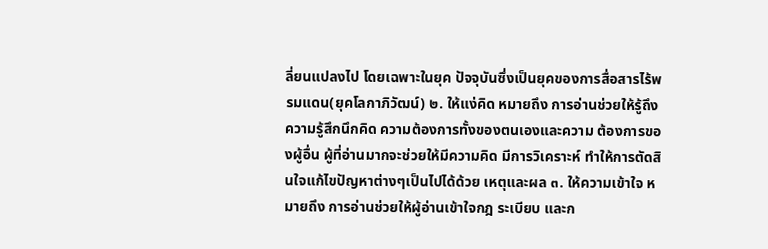ลี่ยนแปลงไป โดยเฉพาะในยุค ปัจจุบันซึ่งเป็นยุคของการสื่อสารไร้พรมแดน(ยุคโลกาภิวัฒน์) ๒. ให้แง่คิด หมายถึง การอ่านช่วยให้รู้ถึงความรู้สึกนึกคิด ความต้องการทั้งของตนเองและความ ต้องการของผู้อื่น ผู้ที่อ่านมากจะช่วยให้มีความคิด มีการวิเคราะห์ ทำให้การตัดสินใจแก้ไขปัญหาต่างๆเป็นไปได้ด้วย เหตุและผล ๓. ให้ความเข้าใจ หมายถึง การอ่านช่วยให้ผู้อ่านเข้าใจกฎ ระเบียบ และก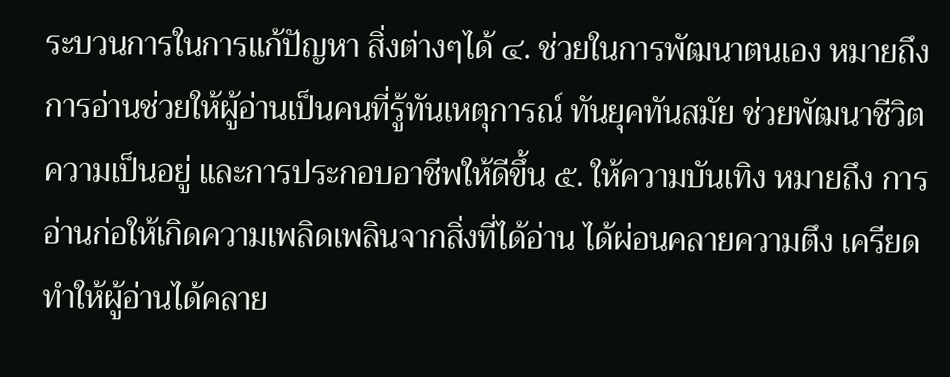ระบวนการในการแก้ปัญหา สิ่งต่างๆได้ ๔. ช่วยในการพัฒนาตนเอง หมายถึง การอ่านช่วยให้ผู้อ่านเป็นคนที่รู้ทันเหตุการณ์ ทันยุคทันสมัย ช่วยพัฒนาชีวิตความเป็นอยู่ และการประกอบอาชีพให้ดีขึ้น ๕. ให้ความบันเทิง หมายถึง การอ่านก่อให้เกิดความเพลิดเพลินจากสิ่งที่ได้อ่าน ได้ผ่อนคลายความตึง เครียด ทำให้ผู้อ่านได้คลาย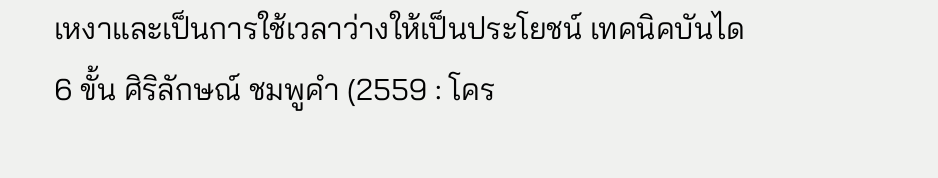เหงาและเป็นการใช้เวลาว่างให้เป็นประโยชน์ เทคนิคบันได 6 ขั้น ศิริลักษณ์ ชมพูคำ (2559 : โคร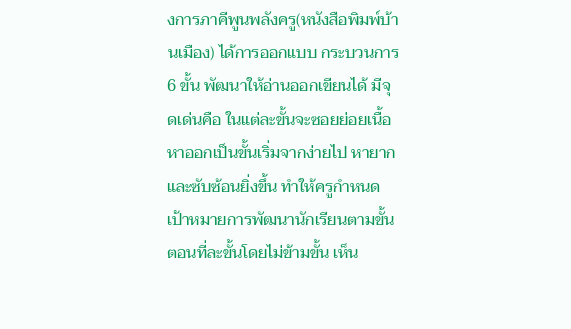งการภาคีพูนพลังครู(หนังสือพิมพ์บ้านเมือง) ได้การออกแบบ กระบวนการ 6 ขั้น พัฒนาให้อ่านออกเขียนได้ มีจุดเด่นคือ ในแต่ละขั้นจะซอยย่อยเนื้อหาออกเป็นขั้นเริ่มจากง่ายไป หายากและซับซ้อนยิ่งขึ้น ทำให้ครูกำหนดเป้าหมายการพัฒนานักเรียนตามขั้นตอนที่ละขั้นโดยไม่ข้ามขั้น เห็น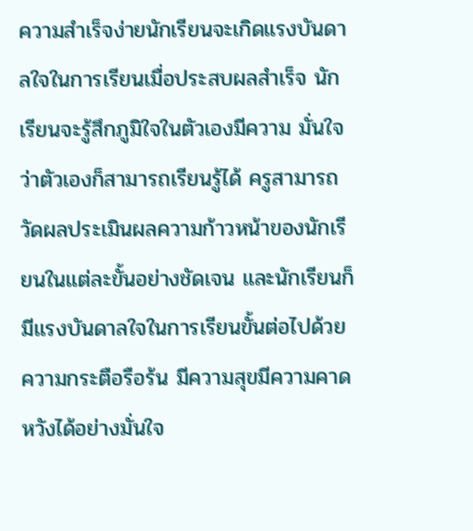ความสำเร็จง่ายนักเรียนจะเกิดแรงบันดาลใจในการเรียนเมื่อประสบผลสำเร็จ นักเรียนจะรู้สึกภูมิใจในตัวเองมีความ มั่นใจว่าตัวเองก็สามารถเรียนรู้ได้ ครูสามารถวัดผลประเมินผลความก้าวหน้าของนักเรียนในแต่ละขั้นอย่างชัดเจน และนักเรียนก็มีแรงบันดาลใจในการเรียนขั้นต่อไปด้วยความกระตือรือร้น มีความสุขมีความคาดหวังได้อย่างมั่นใจ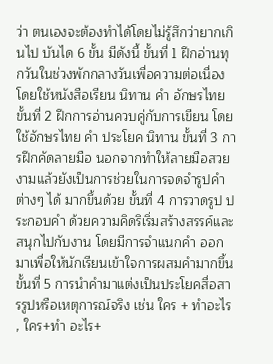ว่า ตนเองจะต้องทำได้โดยไม่รู้สึกว่ายากเกินไป บันได 6 ขั้น มีดังนี้ ขั้นที่ 1 ฝึกอ่านทุกวันในช่วงพักกลางวันเพื่อความต่อเนื่อง โดยใช้หนังสือเรียน นิทาน คำ อักษรไทย ขั้นที่ 2 ฝึกการอ่านควบคู่กับการเขียน โดยใช้อักษรไทย คำ ประโยค นิทาน ขั้นที่ 3 การฝึกคัดลายมือ นอกจากทำให้ลายมือสวยงามแล้วยังเป็นการช่วยในการจดจำรูปคำต่างๆ ได้ มากขึ้นด้วย ขั้นที่ 4 การวาดรูป ประกอบคำ ด้วยความคิดริเริ่มสร้างสรรค์และสนุกไปกับงาน โดยมีการจำแนกคำ ออกมาเพื่อให้นักเรียนเข้าใจการผสมคำมากขึ้น ขั้นที่ 5 การนำคำมาแต่งเป็นประโยคสื่อสารรูปหรือเหตุการณ์จริง เช่น ใคร + ทำอะไร , ใคร+ทำ อะไร+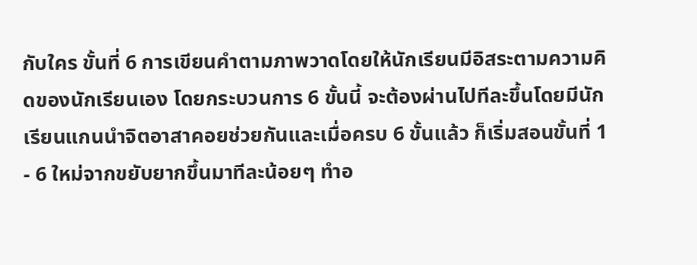กับใคร ขั้นที่ 6 การเขียนคำตามภาพวาดโดยให้นักเรียนมีอิสระตามความคิดของนักเรียนเอง โดยกระบวนการ 6 ขั้นนี้ จะต้องผ่านไปทีละขึ้นโดยมีนักเรียนแกนนำจิตอาสาคอยช่วยกันและเมื่อครบ 6 ขั้นแล้ว ก็เริ่มสอนขั้นที่ 1 - 6 ใหม่จากขยับยากขึ้นมาทีละน้อยๆ ทำอ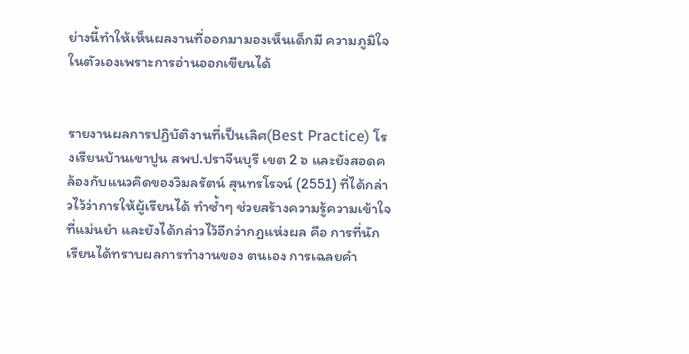ย่างนี้ทำให้เห็นผลงานที่ออกมามองเห็นเด็กมี ความภูมิใจในตัวเองเพราะการอ่านออกเขียนได้


รายงานผลการปฏิบัติงานที่เป็นเลิศ(Best Practice) โรงเรียนบ้านเขาปูน สพป.ปราจีนบุรี เขต 2 ๖ และยังสอดคล้องกับแนวคิดของวิมลรัตน์ สุนทรโรจน์ (2551) ที่ได้กล่าวไว้ว่าการให้ผู้เรียนได้ ทำซ้ำๆ ช่วยสร้างความรู้ความเข้าใจที่แม่นยำ และยังได้กล่าวไว้อีกว่ากฎแห่งผล คือ การที่นักเรียนได้ทราบผลการทำงานของ ตนเอง การเฉลยคำ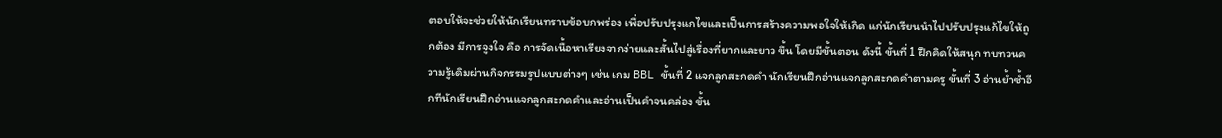ตอบให้จะช่วยให้นักเรียนทราบข้อบกพร่อง เพื่อปรับปรุงแกไขและเป็นการสร้างความพอใจให้เกิด แก่นักเรียนนำไปปรับปรุงแก้ไขให้ถูกต้อง มีการจูงใจ คือ การจัดเนื้อหาเรียงจากง่ายและสั้นไปสู่เรื่องที่ยากและยาว ขึ้น โดยมีขั้นตอน ดังนี้ ขั้นที่ 1 ฝึกคิดให้สนุก ทบทวนความรู้เดิมผ่านกิจกรรมรูปแบบต่างๆ เช่น เกม BBL ขั้นที่ 2 แจกลูกสะกดคำ นักเรียนฝึกอ่านแจกลูกสะกดคำตามครู ขั้นที่ 3 อ่านย้ำซ้ำอีกทีนักเรียนฝึกอ่านแจกลูกสะกดคำและอ่านเป็นคำจนคล่อง ขั้น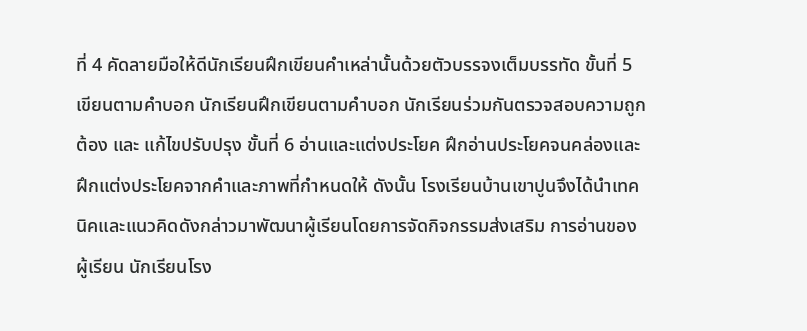ที่ 4 คัดลายมือให้ดีนักเรียนฝึกเขียนคำเหล่านั้นด้วยตัวบรรจงเต็มบรรทัด ขั้นที่ 5 เขียนตามคำบอก นักเรียนฝึกเขียนตามคำบอก นักเรียนร่วมกันตรวจสอบความถูกต้อง และ แก้ไขปรับปรุง ขั้นที่ 6 อ่านและแต่งประโยค ฝึกอ่านประโยคจนคล่องและฝึกแต่งประโยคจากคำและภาพที่กำหนดให้ ดังนั้น โรงเรียนบ้านเขาปูนจึงได้นำเทคนิคและแนวคิดดังกล่าวมาพัฒนาผู้เรียนโดยการจัดกิจกรรมส่งเสริม การอ่านของผู้เรียน นักเรียนโรง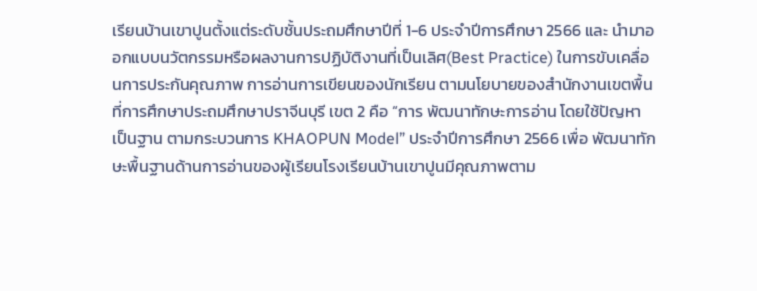เรียนบ้านเขาปูนตั้งแต่ระดับชั้นประถมศึกษาปีที่ 1-6 ประจำปีการศึกษา 2566 และ นำมาออกแบบนวัตกรรมหรือผลงานการปฏิบัติงานที่เป็นเลิศ(Best Practice) ในการขับเคลื่อนการประกันคุณภาพ การอ่านการเขียนของนักเรียน ตามนโยบายของสำนักงานเขตพื้นที่การศึกษาประถมศึกษาปราจีนบุรี เขต 2 คือ “การ พัฒนาทักษะการอ่าน โดยใช้ปัญหาเป็นฐาน ตามกระบวนการ KHAOPUN Model” ประจำปีการศึกษา 2566 เพื่อ พัฒนาทักษะพื้นฐานด้านการอ่านของผู้เรียนโรงเรียนบ้านเขาปูนมีคุณภาพตาม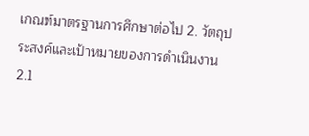เกณฑ์มาตรฐานการศึกษาต่อไป 2. วัตถุประสงค์และเป้าหมายของการดำเนินงาน 2.1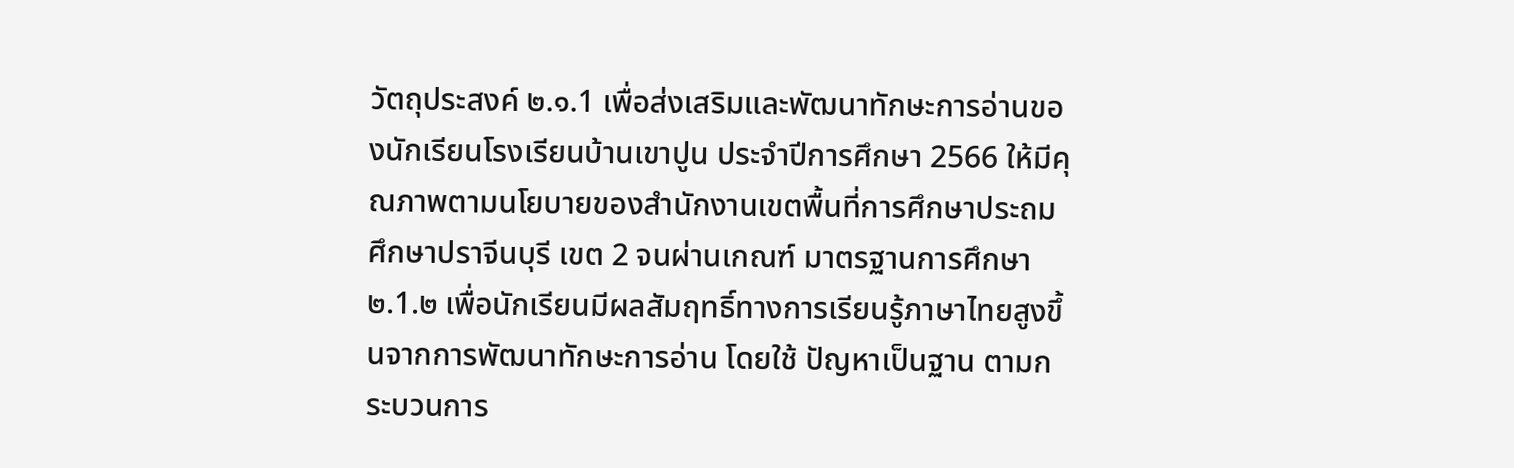วัตถุประสงค์ ๒.๑.1 เพื่อส่งเสริมและพัฒนาทักษะการอ่านของนักเรียนโรงเรียนบ้านเขาปูน ประจำปีการศึกษา 2566 ให้มีคุณภาพตามนโยบายของสำนักงานเขตพื้นที่การศึกษาประถมศึกษาปราจีนบุรี เขต 2 จนผ่านเกณฑ์ มาตรฐานการศึกษา ๒.1.๒ เพื่อนักเรียนมีผลสัมฤทธิ์ทางการเรียนรู้ภาษาไทยสูงขึ้นจากการพัฒนาทักษะการอ่าน โดยใช้ ปัญหาเป็นฐาน ตามกระบวนการ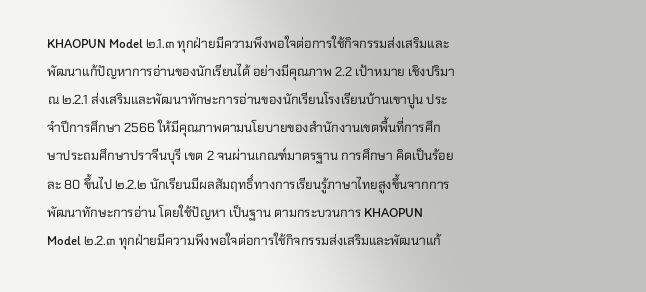KHAOPUN Model ๒.1.๓ ทุกฝ่ายมีความพึงพอใจต่อการใช้กิจกรรมส่งเสริมและพัฒนาแก้ปัญหาการอ่านของนักเรียนได้ อย่างมีคุณภาพ 2.2 เป้าหมาย เชิงปริมาณ ๒.2.1 ส่งเสริมและพัฒนาทักษะการอ่านของนักเรียนโรงเรียนบ้านเขาปูน ประจำปีการศึกษา 2566 ให้มีคุณภาพตามนโยบายของสำนักงานเขตพื้นที่การศึกษาประถมศึกษาปราจีนบุรี เขต 2 จนผ่านเกณฑ์มาตรฐาน การศึกษา คิดเป็นร้อยละ 80 ขึ้นไป ๒.2.๒ นักเรียนมีผลสัมฤทธิ์ทางการเรียนรู้ภาษาไทยสูงขึ้นจากการพัฒนาทักษะการอ่าน โดยใช้ปัญหา เป็นฐาน ตามกระบวนการ KHAOPUN Model ๒.2.๓ ทุกฝ่ายมีความพึงพอใจต่อการใช้กิจกรรมส่งเสริมและพัฒนาแก้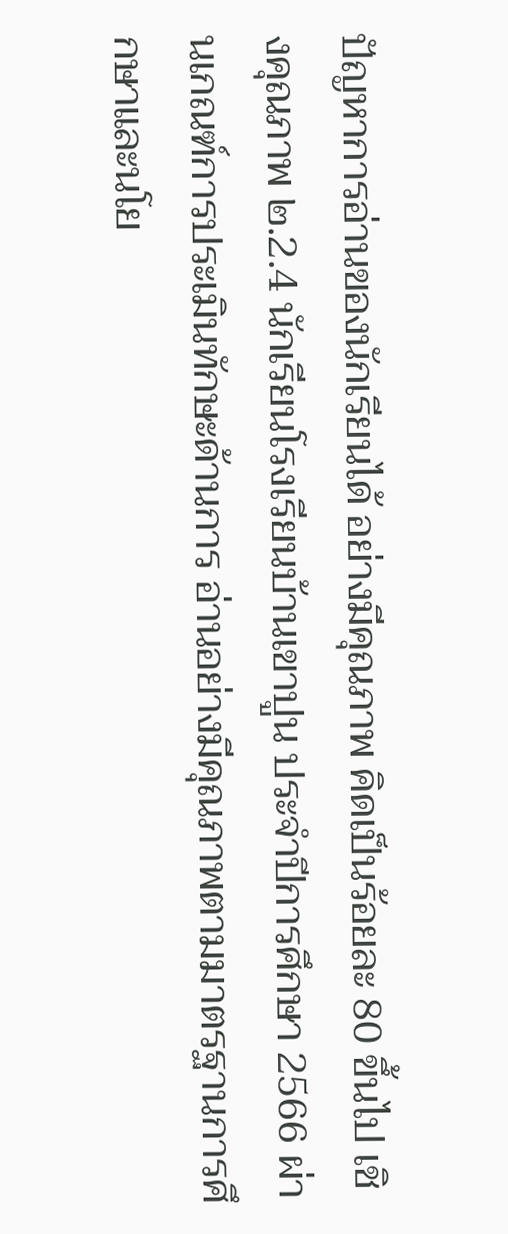ปัญหาการอ่านของนักเรียนได้ อย่างมีคุณภาพ คิดเป็นร้อยละ 80 ขึ้นไป เชิงคุณภาพ ๒.2.4 นักเรียนโรงเรียนบ้านเขาปูน ประจำปีการศึกษา 2566 ผ่านเกณฑ์การประเมินทักษะด้านการ อ่านอย่างมีคุณภาพตามมาตรฐานการศึกษาและนโย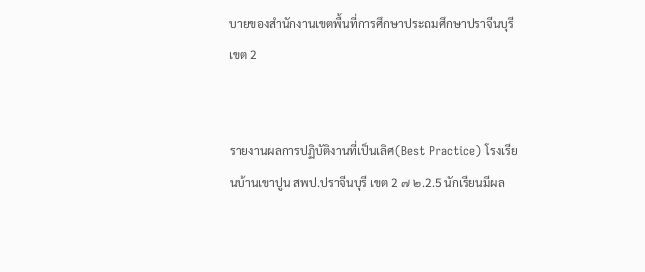บายของสำนักงานเขตพื้นที่การศึกษาประถมศึกษาปราจีนบุรี เขต 2


รายงานผลการปฏิบัติงานที่เป็นเลิศ(Best Practice) โรงเรียนบ้านเขาปูน สพป.ปราจีนบุรี เขต 2 ๗ ๒.2.5 นักเรียนมีผล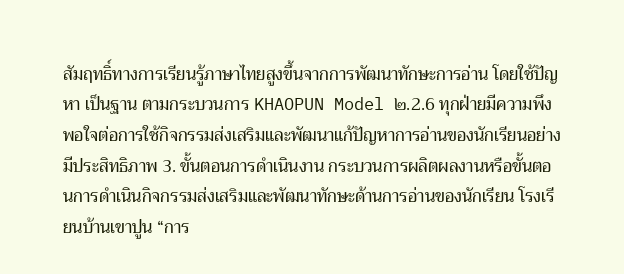สัมฤทธิ์ทางการเรียนรู้ภาษาไทยสูงขึ้นจากการพัฒนาทักษะการอ่าน โดยใช้ปัญหา เป็นฐาน ตามกระบวนการ KHAOPUN Model ๒.2.6 ทุกฝ่ายมีความพึงพอใจต่อการใช้กิจกรรมส่งเสริมและพัฒนาแก้ปัญหาการอ่านของนักเรียนอย่าง มีประสิทธิภาพ 3. ขั้นตอนการดำเนินงาน กระบวนการผลิตผลงานหรือขั้นตอนการดำเนินกิจกรรมส่งเสริมและพัฒนาทักษะด้านการอ่านของนักเรียน โรงเรียนบ้านเขาปูน “การ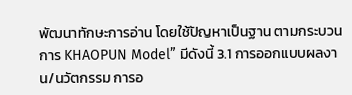พัฒนาทักษะการอ่าน โดยใช้ปัญหาเป็นฐาน ตามกระบวนการ KHAOPUN Model” มีดังนี้ 3.1 การออกแบบผลงาน/นวัตกรรม การอ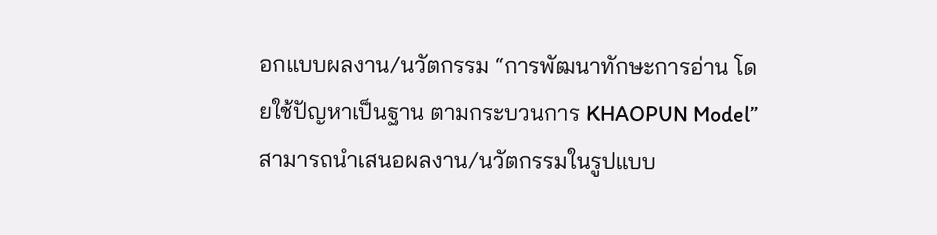อกแบบผลงาน/นวัตกรรม “การพัฒนาทักษะการอ่าน โดยใช้ปัญหาเป็นฐาน ตามกระบวนการ KHAOPUN Model” สามารถนำเสนอผลงาน/นวัตกรรมในรูปแบบ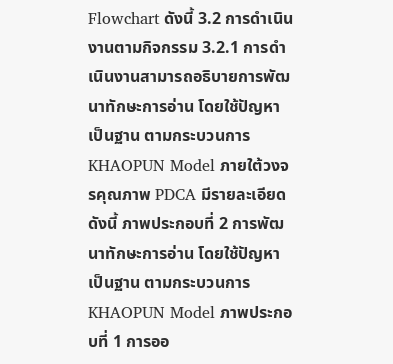Flowchart ดังนี้ 3.2 การดำเนินงานตามกิจกรรม 3.2.1 การดำเนินงานสามารถอธิบายการพัฒนาทักษะการอ่าน โดยใช้ปัญหาเป็นฐาน ตามกระบวนการ KHAOPUN Model ภายใต้วงจรคุณภาพ PDCA มีรายละเอียด ดังนี้ ภาพประกอบที่ 2 การพัฒนาทักษะการอ่าน โดยใช้ปัญหาเป็นฐาน ตามกระบวนการ KHAOPUN Model ภาพประกอบที่ 1 การออ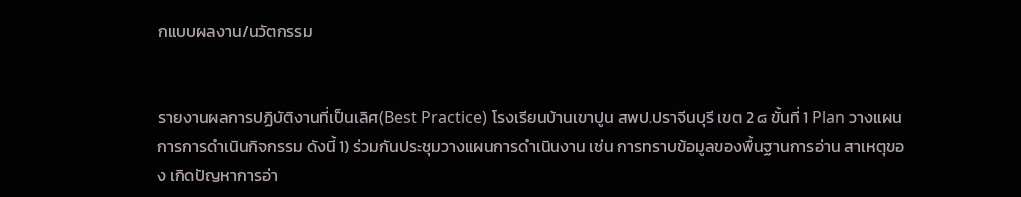กแบบผลงาน/นวัตกรรม


รายงานผลการปฏิบัติงานที่เป็นเลิศ(Best Practice) โรงเรียนบ้านเขาปูน สพป.ปราจีนบุรี เขต 2 ๘ ขั้นที่ 1 Plan วางแผนการการดำเนินกิจกรรม ดังนี้ 1) ร่วมกันประชุมวางแผนการดำเนินงาน เช่น การทราบข้อมูลของพื้นฐานการอ่าน สาเหตุของ เกิดปัญหาการอ่า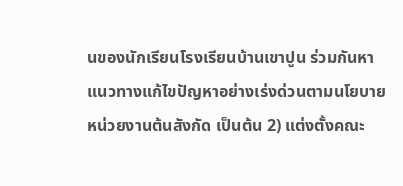นของนักเรียนโรงเรียนบ้านเขาปูน ร่วมกันหาแนวทางแก้ไขปัญหาอย่างเร่งด่วนตามนโยบาย หน่วยงานต้นสังกัด เป็นต้น 2) แต่งตั้งคณะ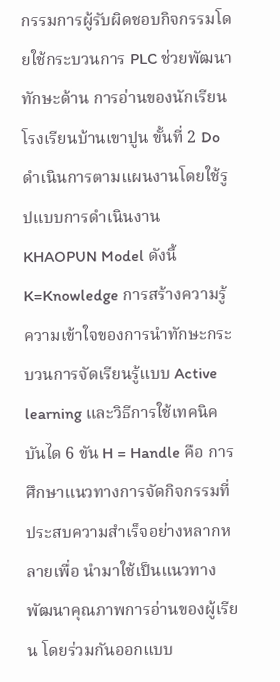กรรมการผู้รับผิดชอบกิจกรรมโดยใช้กระบวนการ PLC ช่วยพัฒนาทักษะด้าน การอ่านของนักเรียนโรงเรียนบ้านเขาปูน ขั้นที่ 2 Do ดำเนินการตามแผนงานโดยใช้รูปแบบการดำเนินงาน KHAOPUN Model ดังนี้ K=Knowledge การสร้างความรู้ความเข้าใจของการนำทักษะกระบวนการจัดเรียนรู้แบบ Active learning และวิธีการใช้เทคนิคบันได 6 ขัน H = Handle คือ การศึกษาแนวทางการจัดกิจกรรมที่ประสบความสำเร็จอย่างหลากหลายเพื่อ นำมาใช้เป็นแนวทางพัฒนาคุณภาพการอ่านของผู้เรียน โดยร่วมกันออกแบบ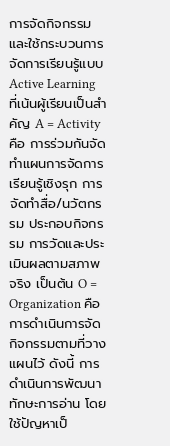การจัดกิจกรรมและใช้กระบวนการ จัดการเรียนรู้แบบ Active Learning ที่เน้นผู้เรียนเป็นสำคัญ A = Activity คือ การร่วมกันจัดทำแผนการจัดการเรียนรู้เชิงรุก การจัดทำสื่อ/นวัตกรรม ประกอบกิจกรรม การวัดและประเมินผลตามสภาพจริง เป็นต้น O = Organization คือ การดำเนินการจัดกิจกรรมตามที่วางแผนไว้ ดังนี้ การดำเนินการพัฒนาทักษะการอ่าน โดยใช้ปัญหาเป็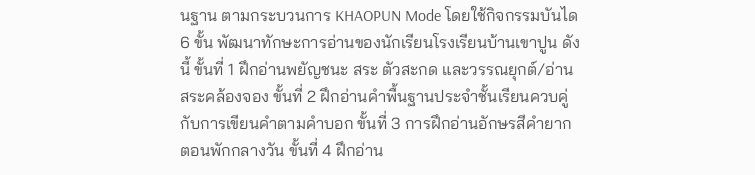นฐาน ตามกระบวนการ KHAOPUN Mode โดยใช้กิจกรรมบันได 6 ขั้น พัฒนาทักษะการอ่านของนักเรียนโรงเรียนบ้านเขาปูน ดังนี้ ขั้นที่ 1 ฝึกอ่านพยัญชนะ สระ ตัวสะกด และวรรณยุกต์/อ่านสระคล้องจอง ขั้นที่ 2 ฝึกอ่านคำพื้นฐานประจำชั้นเรียนควบคู่กับการเขียนคำตามคำบอก ขั้นที่ 3 การฝึกอ่านอักษรสีคำยากตอนพักกลางวัน ขั้นที่ 4 ฝึกอ่าน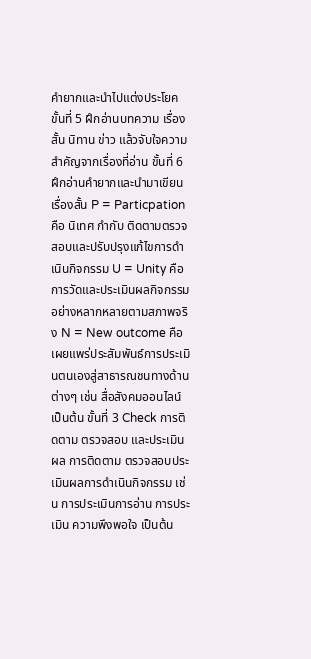คำยากและนำไปแต่งประโยค ขั้นที่ 5 ฝึกอ่านบทความ เรื่องสั้น นิทาน ข่าว แล้วจับใจความสำคัญจากเรื่องที่อ่าน ขั้นที่ 6 ฝึกอ่านคำยากและนำมาเขียนเรื่องสั้น P = Particpation คือ นิเทศ กำกับ ติดตามตรวจสอบและปรับปรุงแก้ไขการดำเนินกิจกรรม U = Unity คือ การวัดและประเมินผลกิจกรรมอย่างหลากหลายตามสภาพจริง N = New outcome คือ เผยแพร่ประสัมพันธ์การประเมินตนเองสู่สาธารณชนทางด้านต่างๆ เช่น สื่อสังคมออนไลน์ เป็นต้น ขั้นที่ 3 Check การติดตาม ตรวจสอบ และประเมินผล การติดตาม ตรวจสอบประเมินผลการดำเนินกิจกรรม เช่น การประเมินการอ่าน การประเมิน ความพึงพอใจ เป็นต้น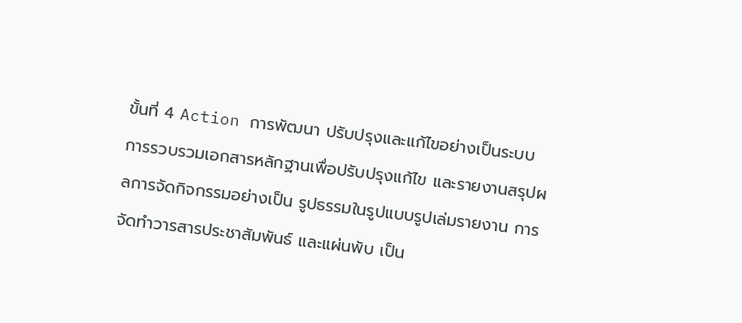ขั้นที่ 4 Action การพัฒนา ปรับปรุงและแก้ไขอย่างเป็นระบบ การรวบรวมเอกสารหลักฐานเพื่อปรับปรุงแก้ไข และรายงานสรุปผลการจัดกิจกรรมอย่างเป็น รูปธรรมในรูปแบบรูปเล่มรายงาน การจัดทำวารสารประชาสัมพันธ์ และแผ่นพับ เป็น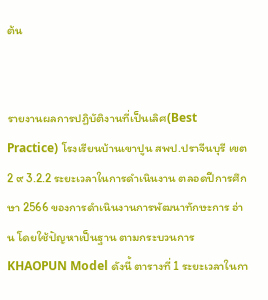ต้น


รายงานผลการปฏิบัติงานที่เป็นเลิศ(Best Practice) โรงเรียนบ้านเขาปูน สพป.ปราจีนบุรี เขต 2 ๙ 3.2.2 ระยะเวลาในการดำเนินงาน ตลอดปีการศึกษา 2566 ของการดำเนินงานการพัฒนาทักษะการ อ่าน โดยใช้ปัญหาเป็นฐาน ตามกระบวนการ KHAOPUN Model ดังนี้ ตารางที่ 1 ระยะเวลาในกา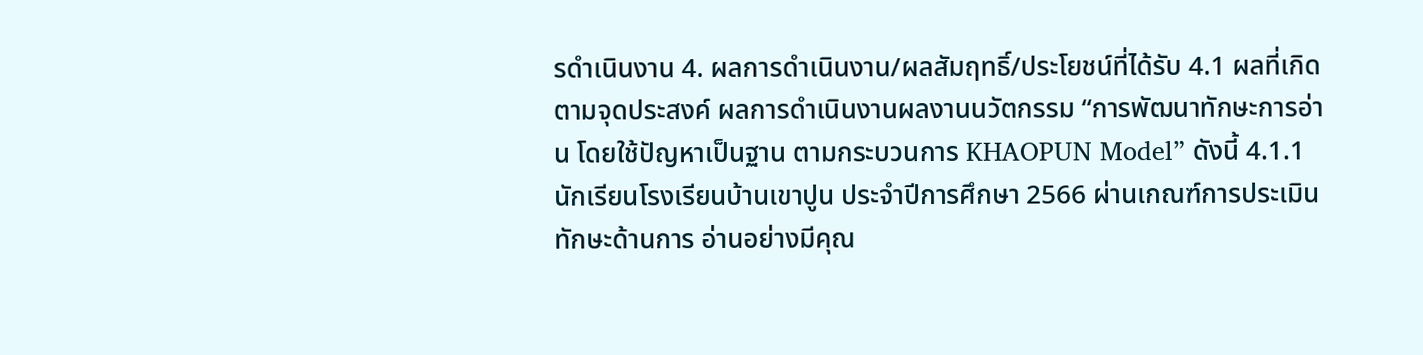รดำเนินงาน 4. ผลการดำเนินงาน/ผลสัมฤทธิ์/ประโยชน์ที่ได้รับ 4.1 ผลที่เกิดตามจุดประสงค์ ผลการดำเนินงานผลงานนวัตกรรม “การพัฒนาทักษะการอ่าน โดยใช้ปัญหาเป็นฐาน ตามกระบวนการ KHAOPUN Model” ดังนี้ 4.1.1 นักเรียนโรงเรียนบ้านเขาปูน ประจำปีการศึกษา 2566 ผ่านเกณฑ์การประเมินทักษะด้านการ อ่านอย่างมีคุณ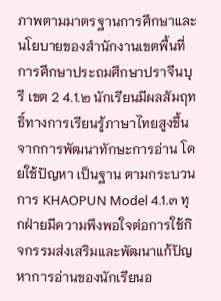ภาพตามมาตรฐานการศึกษาและนโยบายของสำนักงานเขตพื้นที่การศึกษาประถมศึกษาปราจีนบุรี เขต 2 4.1.๒ นักเรียนมีผลสัมฤทธิ์ทางการเรียนรู้ภาษาไทยสูงขึ้นจากการพัฒนาทักษะการอ่าน โดยใช้ปัญหา เป็นฐาน ตามกระบวนการ KHAOPUN Model 4.1.๓ ทุกฝ่ายมีความพึงพอใจต่อการใช้กิจกรรมส่งเสริมและพัฒนาแก้ปัญหาการอ่านของนักเรียนอ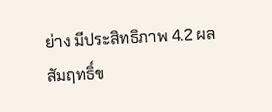ย่าง มีประสิทธิภาพ 4.2 ผลสัมฤทธิ์ข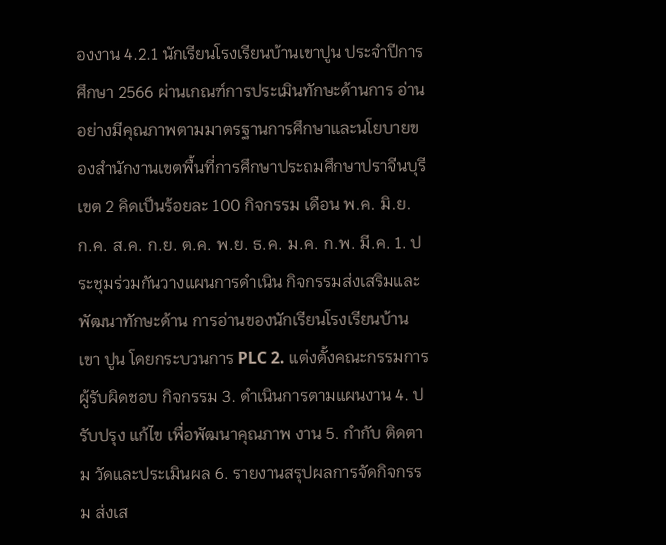องงาน 4.2.1 นักเรียนโรงเรียนบ้านเขาปูน ประจำปีการศึกษา 2566 ผ่านเกณฑ์การประเมินทักษะด้านการ อ่านอย่างมีคุณภาพตามมาตรฐานการศึกษาและนโยบายของสำนักงานเขตพื้นที่การศึกษาประถมศึกษาปราจีนบุรี เขต 2 คิดเป็นร้อยละ 100 กิจกรรม เดือน พ.ค. มิ.ย. ก.ค. ส.ค. ก.ย. ต.ค. พ.ย. ธ.ค. ม.ค. ก.พ. มี.ค. 1. ประชุมร่วมกันวางแผนการดำเนิน กิจกรรมส่งเสริมและพัฒนาทักษะด้าน การอ่านของนักเรียนโรงเรียนบ้านเขา ปูน โดยกระบวนการ PLC 2. แต่งตั้งคณะกรรมการผู้รับผิดชอบ กิจกรรม 3. ดำเนินการตามแผนงาน 4. ปรับปรุง แก้ไข เพื่อพัฒนาคุณภาพ งาน 5. กำกับ ติดตาม วัดและประเมินผล 6. รายงานสรุปผลการจัดกิจกรรม ส่งเส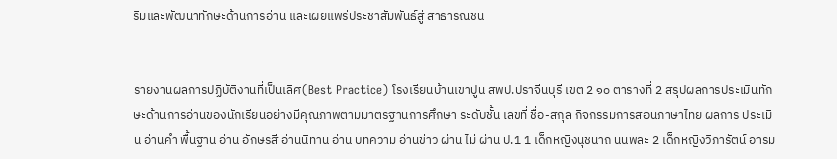ริมและพัฒนาทักษะด้านการอ่าน และเผยแพร่ประชาสัมพันธ์สู่ สาธารณชน


รายงานผลการปฏิบัติงานที่เป็นเลิศ(Best Practice) โรงเรียนบ้านเขาปูน สพป.ปราจีนบุรี เขต 2 ๑๐ ตารางที่ 2 สรุปผลการประเมินทักษะด้านการอ่านของนักเรียนอย่างมีคุณภาพตามมาตรฐานการศึกษา ระดับชั้น เลขที่ ชื่อ-สกุล กิจกรรมการสอนภาษาไทย ผลการ ประเมิน อ่านคำ พื้นฐาน อ่าน อักษรสี อ่านนิทาน อ่าน บทความ อ่านข่าว ผ่าน ไม่ ผ่าน ป.1 1 เด็กหญิงนุชนาถ นนพละ 2 เด็กหญิงวิภารัตน์ อารม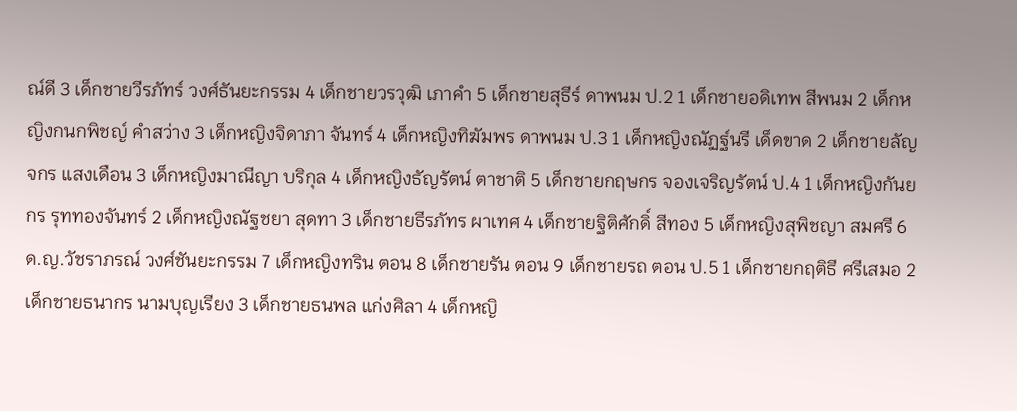ณ์ดี 3 เด็กชายวีรภัทร์ วงศ์ธันยะกรรม 4 เด็กชายวรวุฒิ เภาคำ 5 เด็กชายสุธีร์ ดาพนม ป.2 1 เด็กชายอดิเทพ สีพนม 2 เด็กหญิงกนกพิชญ์ คำสว่าง 3 เด็กหญิงจิดาภา จันทร์ 4 เด็กหญิงทิฆัมพร ดาพนม ป.3 1 เด็กหญิงณัฏฐ์นรี เด็ดขาด 2 เด็กชายลัญจกร แสงเดือน 3 เด็กหญิงมาณีญา บริกุล 4 เด็กหญิงธัญรัตน์ ตาชาติ 5 เด็กชายกฤษกร จองเจริญรัตน์ ป.4 1 เด็กหญิงกันยกร รุททองจันทร์ 2 เด็กหญิงณัฐชยา สุดทา 3 เด็กชายธีรภัทร ผาเทศ 4 เด็กชายฐิติศักดิ์ สีทอง 5 เด็กหญิงสุพิชญา สมศรี 6 ด.ญ.วัชราภรณ์ วงศ์ชันยะกรรม 7 เด็กหญิงทริน ตอน 8 เด็กชายรัน ตอน 9 เด็กชายรถ ตอน ป.5 1 เด็กชายกฤติธี ศรีเสมอ 2 เด็กชายธนากร นามบุญเรียง 3 เด็กชายธนพล แก่งศิลา 4 เด็กหญิ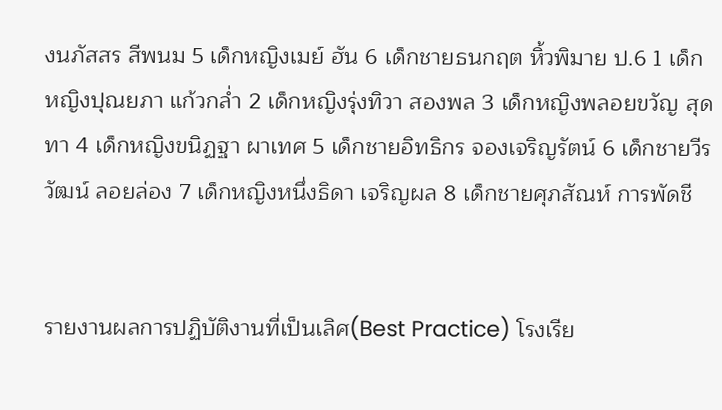งนภัสสร สีพนม 5 เด็กหญิงเมย์ ฮัน 6 เด็กชายธนกฤต หิ้วพิมาย ป.6 1 เด็กหญิงปุณยภา แก้วกล่ำ 2 เด็กหญิงรุ่งทิวา สองพล 3 เด็กหญิงพลอยขวัญ สุดทา 4 เด็กหญิงขนิฏฐา ผาเทศ 5 เด็กชายอิทธิกร จองเจริญรัตน์ 6 เด็กชายวีรวัฒน์ ลอยล่อง 7 เด็กหญิงหนึ่งธิดา เจริญผล 8 เด็กชายศุภสัณห์ การพัดชี


รายงานผลการปฏิบัติงานที่เป็นเลิศ(Best Practice) โรงเรีย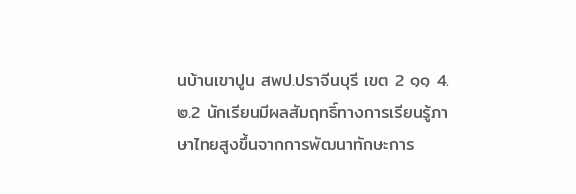นบ้านเขาปูน สพป.ปราจีนบุรี เขต 2 ๑๑ 4.๒.2 นักเรียนมีผลสัมฤทธิ์ทางการเรียนรู้ภาษาไทยสูงขึ้นจากการพัฒนาทักษะการ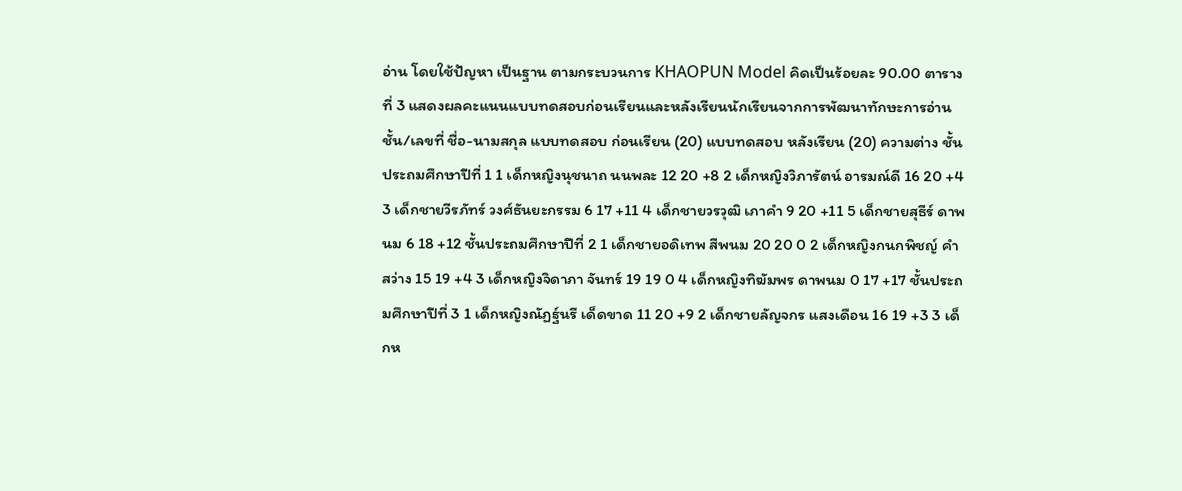อ่าน โดยใช้ปัญหา เป็นฐาน ตามกระบวนการ KHAOPUN Model คิดเป็นร้อยละ 90.00 ตารางที่ 3 แสดงผลคะแนนแบบทดสอบก่อนเรียนและหลังเรียนนักเรียนจากการพัฒนาทักษะการอ่าน ชั้น/เลขที่ ชื่อ-นามสกุล แบบทดสอบ ก่อนเรียน (20) แบบทดสอบ หลังเรียน (20) ความต่าง ชั้นประถมศึกษาปีที่ 1 1 เด็กหญิงนุชนาถ นนพละ 12 20 +8 2 เด็กหญิงวิภารัตน์ อารมณ์ดี 16 20 +4 3 เด็กชายวีรภัทร์ วงศ์ธันยะกรรม 6 17 +11 4 เด็กชายวรวุฒิ เภาคำ 9 20 +11 5 เด็กชายสุธีร์ ดาพนม 6 18 +12 ชั้นประถมศึกษาปีที่ 2 1 เด็กชายอดิเทพ สีพนม 20 20 0 2 เด็กหญิงกนกพิชญ์ คำสว่าง 15 19 +4 3 เด็กหญิงจิดาภา จันทร์ 19 19 0 4 เด็กหญิงทิฆัมพร ดาพนม 0 17 +17 ชั้นประถมศึกษาปีที่ 3 1 เด็กหญิงณัฏฐ์นรี เด็ดขาด 11 20 +9 2 เด็กชายลัญจกร แสงเดือน 16 19 +3 3 เด็กห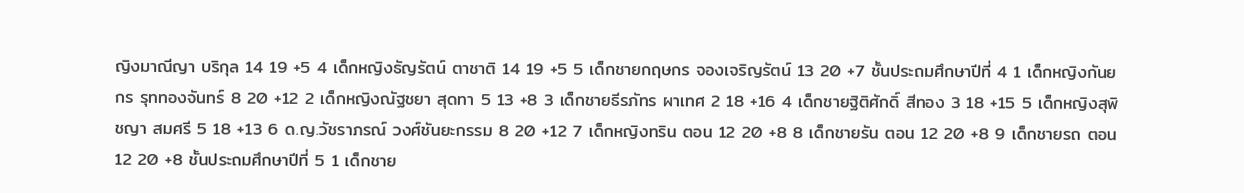ญิงมาณีญา บริกุล 14 19 +5 4 เด็กหญิงธัญรัตน์ ตาชาติ 14 19 +5 5 เด็กชายกฤษกร จองเจริญรัตน์ 13 20 +7 ชั้นประถมศึกษาปีที่ 4 1 เด็กหญิงกันยกร รุททองจันทร์ 8 20 +12 2 เด็กหญิงณัฐชยา สุดทา 5 13 +8 3 เด็กชายธีรภัทร ผาเทศ 2 18 +16 4 เด็กชายฐิติศักดิ์ สีทอง 3 18 +15 5 เด็กหญิงสุพิชญา สมศรี 5 18 +13 6 ด.ญ.วัชราภรณ์ วงศ์ชันยะกรรม 8 20 +12 7 เด็กหญิงทริน ตอน 12 20 +8 8 เด็กชายรัน ตอน 12 20 +8 9 เด็กชายรถ ตอน 12 20 +8 ชั้นประถมศึกษาปีที่ 5 1 เด็กชาย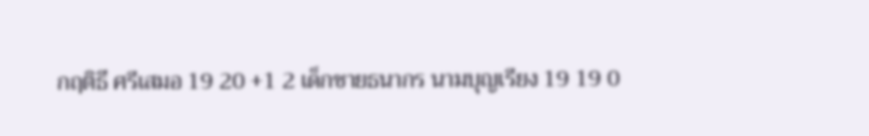กฤติธี ศรีเสมอ 19 20 +1 2 เด็กชายธนากร นามบุญเรียง 19 19 0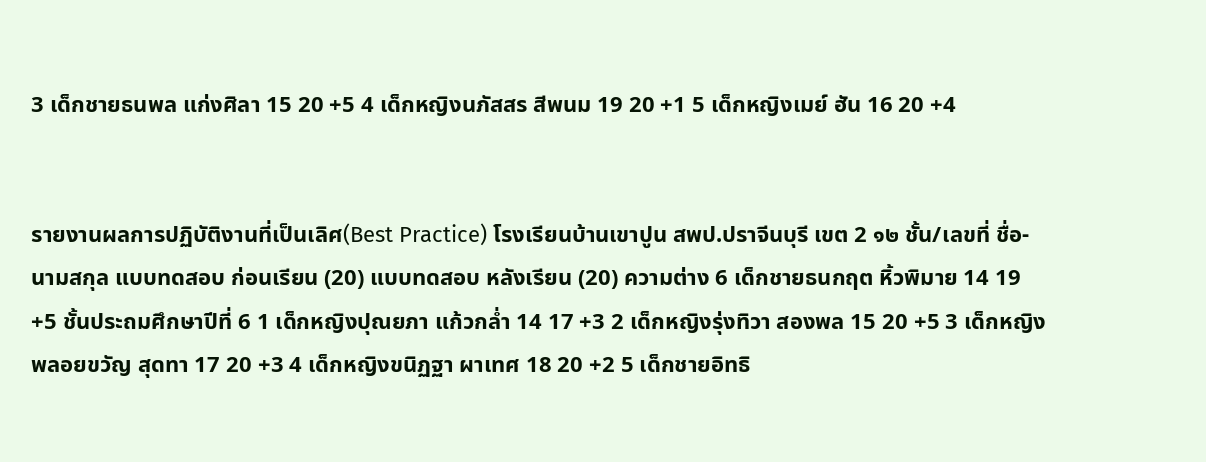3 เด็กชายธนพล แก่งศิลา 15 20 +5 4 เด็กหญิงนภัสสร สีพนม 19 20 +1 5 เด็กหญิงเมย์ ฮัน 16 20 +4


รายงานผลการปฏิบัติงานที่เป็นเลิศ(Best Practice) โรงเรียนบ้านเขาปูน สพป.ปราจีนบุรี เขต 2 ๑๒ ชั้น/เลขที่ ชื่อ-นามสกุล แบบทดสอบ ก่อนเรียน (20) แบบทดสอบ หลังเรียน (20) ความต่าง 6 เด็กชายธนกฤต หิ้วพิมาย 14 19 +5 ชั้นประถมศึกษาปีที่ 6 1 เด็กหญิงปุณยภา แก้วกล่ำ 14 17 +3 2 เด็กหญิงรุ่งทิวา สองพล 15 20 +5 3 เด็กหญิงพลอยขวัญ สุดทา 17 20 +3 4 เด็กหญิงขนิฏฐา ผาเทศ 18 20 +2 5 เด็กชายอิทธิ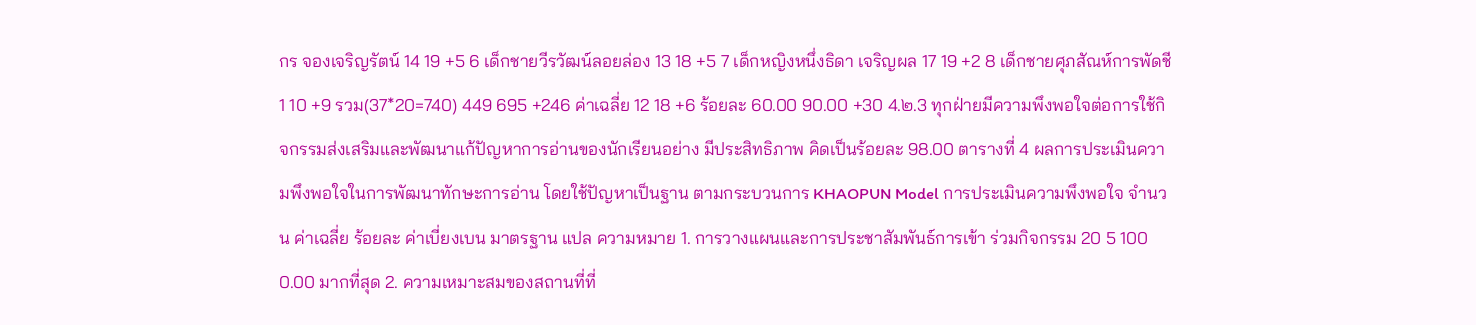กร จองเจริญรัตน์ 14 19 +5 6 เด็กชายวีรวัฒน์ลอยล่อง 13 18 +5 7 เด็กหญิงหนึ่งธิดา เจริญผล 17 19 +2 8 เด็กชายศุภสัณห์การพัดชี 1 10 +9 รวม(37*20=740) 449 695 +246 ค่าเฉลี่ย 12 18 +6 ร้อยละ 60.00 90.00 +30 4.๒.3 ทุกฝ่ายมีความพึงพอใจต่อการใช้กิจกรรมส่งเสริมและพัฒนาแก้ปัญหาการอ่านของนักเรียนอย่าง มีประสิทธิภาพ คิดเป็นร้อยละ 98.00 ตารางที่ 4 ผลการประเมินความพึงพอใจในการพัฒนาทักษะการอ่าน โดยใช้ปัญหาเป็นฐาน ตามกระบวนการ KHAOPUN Model การประเมินความพึงพอใจ จำนวน ค่าเฉลี่ย ร้อยละ ค่าเบี่ยงเบน มาตรฐาน แปล ความหมาย 1. การวางแผนและการประชาสัมพันธ์การเข้า ร่วมกิจกรรม 20 5 100 0.00 มากที่สุด 2. ความเหมาะสมของสถานที่ที่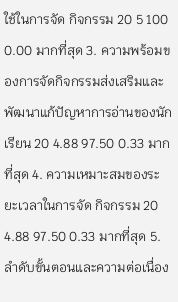ใช้ในการจัด กิจกรรม 20 5 100 0.00 มากที่สุด 3. ความพร้อมของการจัดกิจกรรมส่งเสริมและ พัฒนาแก้ปัญหาการอ่านของนักเรียน 20 4.88 97.50 0.33 มากที่สุด 4. ความเหมาะสมของระยะเวลาในการจัด กิจกรรม 20 4.88 97.50 0.33 มากที่สุด 5. ลำดับขั้นตอนและความต่อเนื่อง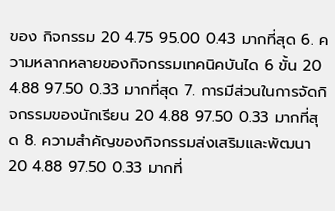ของ กิจกรรม 20 4.75 95.00 0.43 มากที่สุด 6. ความหลากหลายของกิจกรรมเทคนิคบันได 6 ขั้น 20 4.88 97.50 0.33 มากที่สุด 7. การมีส่วนในการจัดกิจกรรมของนักเรียน 20 4.88 97.50 0.33 มากที่สุด 8. ความสำคัญของกิจกรรมส่งเสริมและพัฒนา 20 4.88 97.50 0.33 มากที่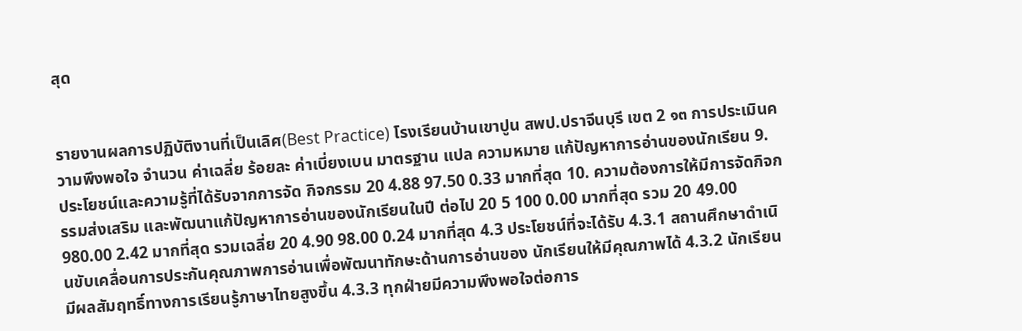สุด


รายงานผลการปฏิบัติงานที่เป็นเลิศ(Best Practice) โรงเรียนบ้านเขาปูน สพป.ปราจีนบุรี เขต 2 ๑๓ การประเมินความพึงพอใจ จำนวน ค่าเฉลี่ย ร้อยละ ค่าเบี่ยงเบน มาตรฐาน แปล ความหมาย แก้ปัญหาการอ่านของนักเรียน 9. ประโยชน์และความรู้ที่ได้รับจากการจัด กิจกรรม 20 4.88 97.50 0.33 มากที่สุด 10. ความต้องการให้มีการจัดกิจกรรมส่งเสริม และพัฒนาแก้ปัญหาการอ่านของนักเรียนในปี ต่อไป 20 5 100 0.00 มากที่สุด รวม 20 49.00 980.00 2.42 มากที่สุด รวมเฉลี่ย 20 4.90 98.00 0.24 มากที่สุด 4.3 ประโยชน์ที่จะได้รับ 4.3.1 สถานศึกษาดำเนินขับเคลื่อนการประกันคุณภาพการอ่านเพื่อพัฒนาทักษะด้านการอ่านของ นักเรียนให้มีคุณภาพได้ 4.3.2 นักเรียนมีผลสัมฤทธิ์ทางการเรียนรู้ภาษาไทยสูงขึ้น 4.3.3 ทุกฝ่ายมีความพึงพอใจต่อการ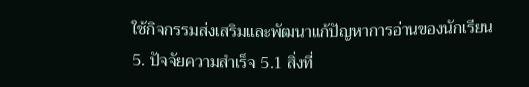ใช้กิจกรรมส่งเสริมและพัฒนาแก้ปัญหาการอ่านของนักเรียน 5. ปัจจัยความสำเร็จ 5.1 สิ่งที่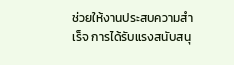ช่วยให้งานประสบความสำเร็จ การได้รับแรงสนับสนุ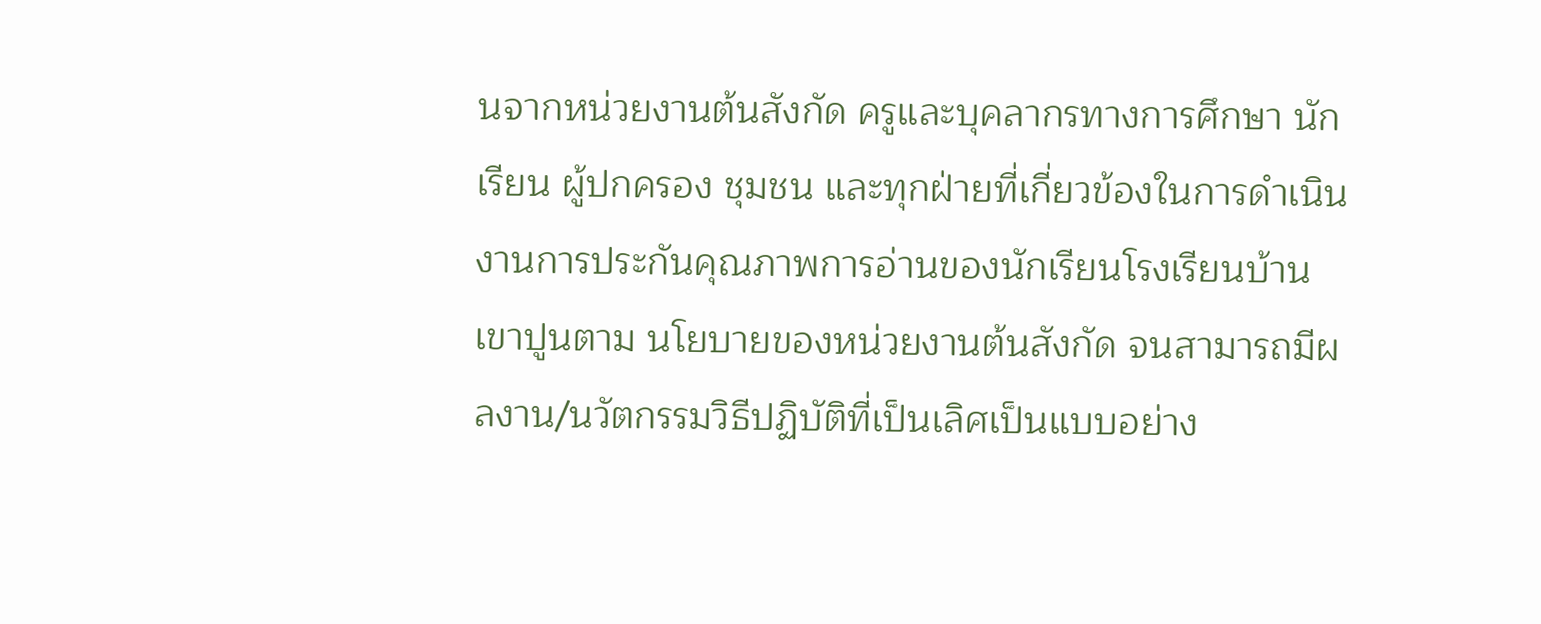นจากหน่วยงานต้นสังกัด ครูและบุคลากรทางการศึกษา นักเรียน ผู้ปกครอง ชุมชน และทุกฝ่ายที่เกี่ยวข้องในการดำเนินงานการประกันคุณภาพการอ่านของนักเรียนโรงเรียนบ้านเขาปูนตาม นโยบายของหน่วยงานต้นสังกัด จนสามารถมีผลงาน/นวัตกรรมวิธีปฏิบัติที่เป็นเลิศเป็นแบบอย่าง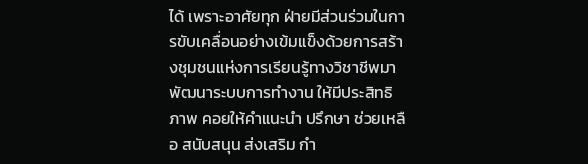ได้ เพราะอาศัยทุก ฝ่ายมีส่วนร่วมในการขับเคลื่อนอย่างเข้มแข็งด้วยการสร้างชุมชนแห่งการเรียนรู้ทางวิชาชีพมาพัฒนาระบบการทำงาน ให้มีประสิทธิภาพ คอยให้คำแนะนำ ปรึกษา ช่วยเหลือ สนับสนุน ส่งเสริม กำ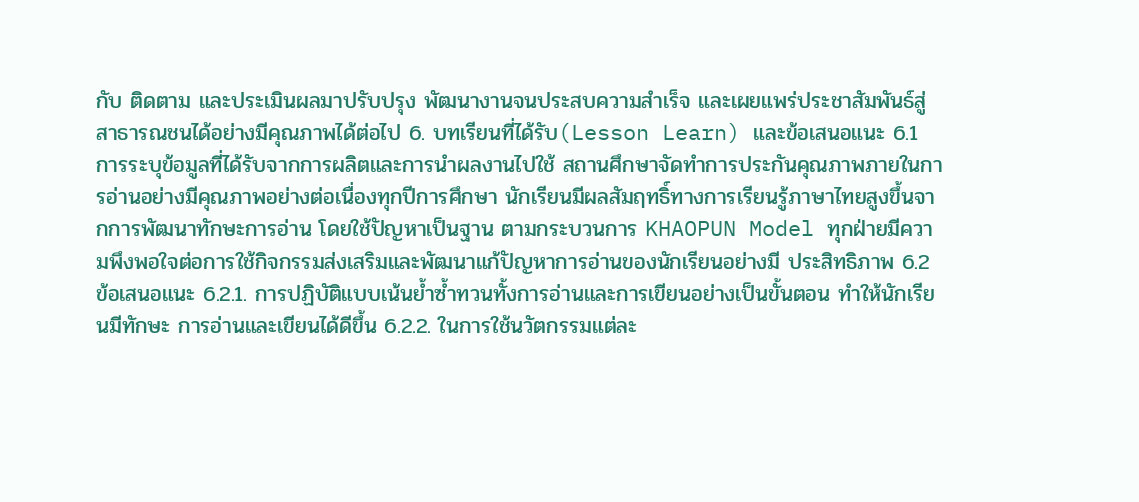กับ ติดตาม และประเมินผลมาปรับปรุง พัฒนางานจนประสบความสำเร็จ และเผยแพร่ประชาสัมพันธ์สู่สาธารณชนได้อย่างมีคุณภาพได้ต่อไป 6. บทเรียนที่ได้รับ(Lesson Learn) และข้อเสนอแนะ 6.1 การระบุข้อมูลที่ได้รับจากการผลิตและการนำผลงานไปใช้ สถานศึกษาจัดทำการประกันคุณภาพภายในการอ่านอย่างมีคุณภาพอย่างต่อเนื่องทุกปีการศึกษา นักเรียนมีผลสัมฤทธิ์ทางการเรียนรู้ภาษาไทยสูงขึ้นจากการพัฒนาทักษะการอ่าน โดยใช้ปัญหาเป็นฐาน ตามกระบวนการ KHAOPUN Model ทุกฝ่ายมีความพึงพอใจต่อการใช้กิจกรรมส่งเสริมและพัฒนาแก้ปัญหาการอ่านของนักเรียนอย่างมี ประสิทธิภาพ 6.2 ข้อเสนอแนะ 6.2.1. การปฏิบัติแบบเน้นย้ำซ้ำทวนทั้งการอ่านและการเขียนอย่างเป็นขั้นตอน ทำให้นักเรียนมีทักษะ การอ่านและเขียนได้ดีขึ้น 6.2.2. ในการใช้นวัตกรรมแต่ละ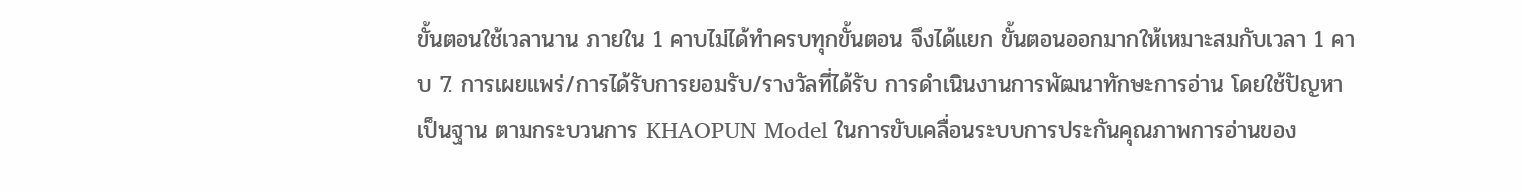ขั้นตอนใช้เวลานาน ภายใน 1 คาบไม่ได้ทำครบทุกขั้นตอน จึงได้แยก ขั้นตอนออกมากให้เหมาะสมกับเวลา 1 คาบ 7. การเผยแพร่/การได้รับการยอมรับ/รางวัลที่ได้รับ การดำเนินงานการพัฒนาทักษะการอ่าน โดยใช้ปัญหาเป็นฐาน ตามกระบวนการ KHAOPUN Model ในการขับเคลื่อนระบบการประกันคุณภาพการอ่านของ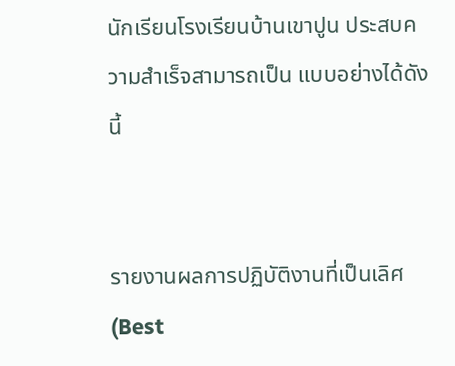นักเรียนโรงเรียนบ้านเขาปูน ประสบความสำเร็จสามารถเป็น แบบอย่างได้ดังนี้


รายงานผลการปฏิบัติงานที่เป็นเลิศ(Best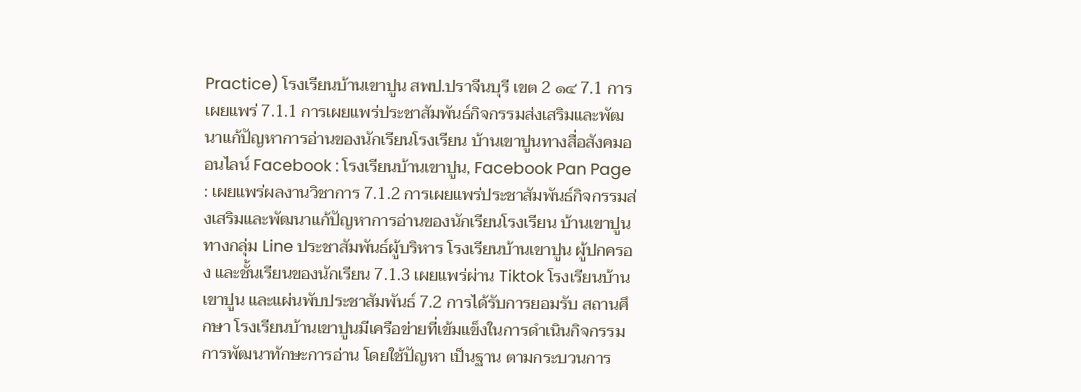Practice) โรงเรียนบ้านเขาปูน สพป.ปราจีนบุรี เขต 2 ๑๔ 7.1 การเผยแพร่ 7.1.1 การเผยแพร่ประชาสัมพันธ์กิจกรรมส่งเสริมและพัฒนาแก้ปัญหาการอ่านของนักเรียนโรงเรียน บ้านเขาปูนทางสื่อสังคมออนไลน์ Facebook : โรงเรียนบ้านเขาปูน, Facebook Pan Page : เผยแพร่ผลงานวิชาการ 7.1.2 การเผยแพร่ประชาสัมพันธ์กิจกรรมส่งเสริมและพัฒนาแก้ปัญหาการอ่านของนักเรียนโรงเรียน บ้านเขาปูนทางกลุ่ม Line ประชาสัมพันธ์ผู้บริหาร โรงเรียนบ้านเขาปูน ผู้ปกครอง และชั้นเรียนของนักเรียน 7.1.3 เผยแพร่ผ่าน Tiktok โรงเรียนบ้านเขาปูน และแผ่นพับประชาสัมพันธ์ 7.2 การได้รับการยอมรับ สถานศึกษา โรงเรียนบ้านเขาปูนมีเครือข่ายที่เข้มแข็งในการดำเนินกิจกรรมการพัฒนาทักษะการอ่าน โดยใช้ปัญหา เป็นฐาน ตามกระบวนการ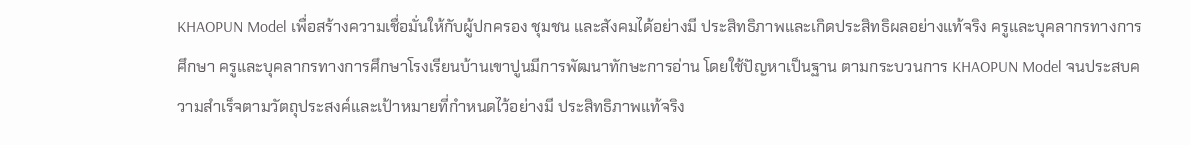KHAOPUN Model เพื่อสร้างความเชื่อมั่นให้กับผู้ปกครอง ชุมชน และสังคมได้อย่างมี ประสิทธิภาพและเกิดประสิทธิผลอย่างแท้จริง ครูและบุคลากรทางการศึกษา ครูและบุคลากรทางการศึกษาโรงเรียนบ้านเขาปูนมีการพัฒนาทักษะการอ่าน โดยใช้ปัญหาเป็นฐาน ตามกระบวนการ KHAOPUN Model จนประสบความสำเร็จตามวัตถุประสงค์และเป้าหมายที่กำหนดไว้อย่างมี ประสิทธิภาพแท้จริง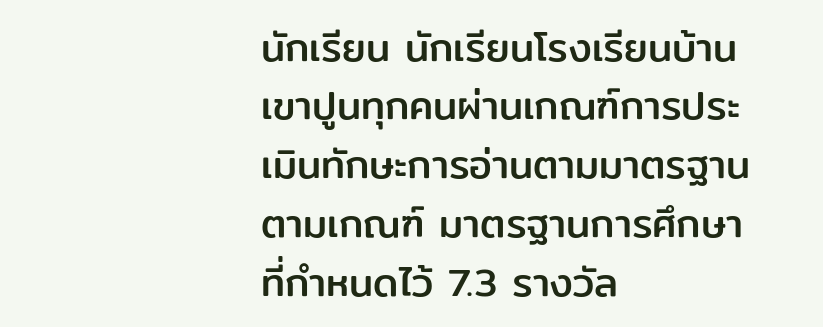นักเรียน นักเรียนโรงเรียนบ้านเขาปูนทุกคนผ่านเกณฑ์การประเมินทักษะการอ่านตามมาตรฐานตามเกณฑ์ มาตรฐานการศึกษาที่กำหนดไว้ 7.3 รางวัล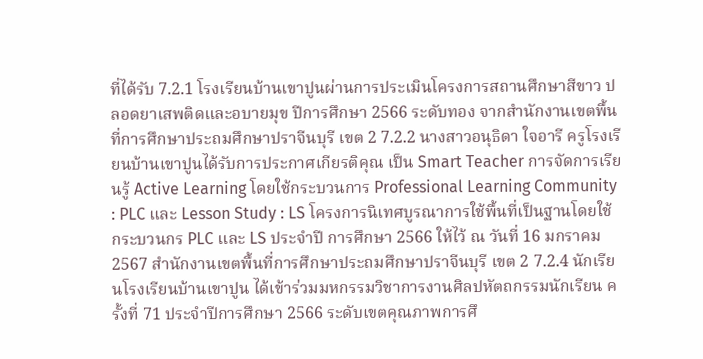ที่ได้รับ 7.2.1 โรงเรียนบ้านเขาปูนผ่านการประเมินโครงการสถานศึกษาสีขาว ปลอดยาเสพติดและอบายมุข ปีการศึกษา 2566 ระดับทอง จากสำนักงานเขตพื้นที่การศึกษาประถมศึกษาปราจีนบุรี เขต 2 7.2.2 นางสาวอนุธิดา ใจอารี ครูโรงเรียนบ้านเขาปูนได้รับการประกาศเกียรติคุณ เป็น Smart Teacher การจัดการเรียนรู้ Active Learning โดยใช้กระบวนการ Professional Learning Community : PLC และ Lesson Study : LS โครงการนิเทศบูรณาการใช้พื้นที่เป็นฐานโดยใช้กระบวนกร PLC และ LS ประจำปี การศึกษา 2566 ให้ไว้ ณ วันที่ 16 มกราคม 2567 สำนักงานเขตพื้นที่การศึกษาประถมศึกษาปราจีนบุรี เขต 2 7.2.4 นักเรียนโรงเรียนบ้านเขาปูน ได้เข้าร่วมมหกรรมวิชาการงานศิลปหัตถกรรมนักเรียน ครั้งที่ 71 ประจำปีการศึกษา 2566 ระดับเขตคุณภาพการศึ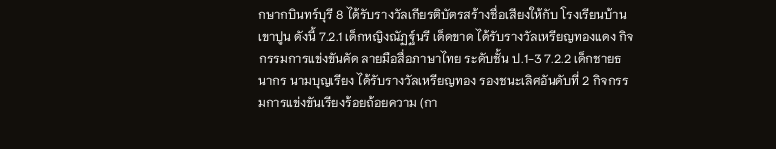กษากบินทร์บุรี 8 ได้รับรางวัลเกียรติบัตรสร้างชื่อเสียงให้กับ โรงเรียนบ้านเขาปูน ดังนี้ 7.2.1 เด็กหญิงณัฏฐ์นรี เด็ดขาด ได้รับรางวัลเหรียญทองแดง กิจกรรมการแข่งขันคัด ลายมือสื่อภาษาไทย ระดับชั้น ป.1-3 7.2.2 เด็กชายธนากร นามบุญเรียง ได้รับรางวัลเหรียญทอง รองชนะเลิศอันดับที่ 2 กิจกรรมการแข่งขันเรียงร้อยถ้อยความ (กา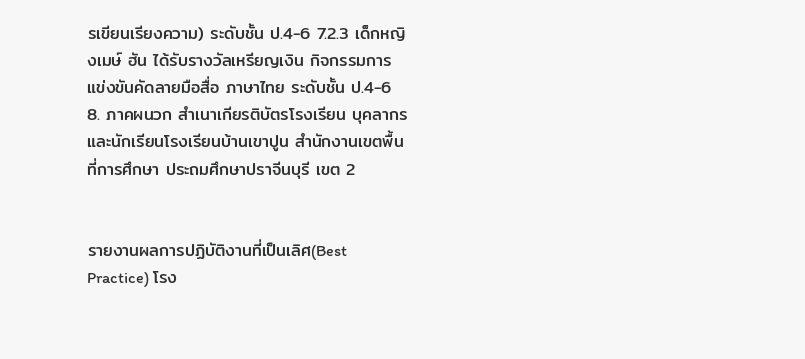รเขียนเรียงความ) ระดับชั้น ป.4-6 7.2.3 เด็กหญิงเมษ์ ฮัน ได้รับรางวัลเหรียญเงิน กิจกรรมการแข่งขันคัดลายมือสื่อ ภาษาไทย ระดับชั้น ป.4-6 8. ภาคผนวก สำเนาเกียรติบัตรโรงเรียน บุคลากร และนักเรียนโรงเรียนบ้านเขาปูน สำนักงานเขตพื้นที่การศึกษา ประถมศึกษาปราจีนบุรี เขต 2


รายงานผลการปฏิบัติงานที่เป็นเลิศ(Best Practice) โรง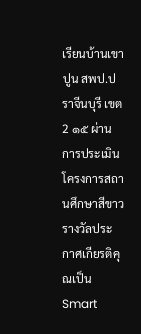เรียนบ้านเขาปูน สพป.ปราจีนบุรี เขต 2 ๑๕ ผ่านการประเมินโครงการสถานศึกษาสีขาว รางวัลประกาศเกียรติคุณเป็น Smart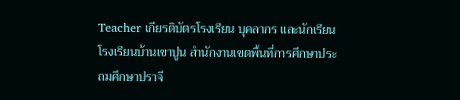Teacher เกียรติบัตรโรงเรียน บุคลากร และนักเรียนโรงเรียนบ้านเขาปูน สำนักงานเขตพื้นที่การศึกษาประถมศึกษาปราจี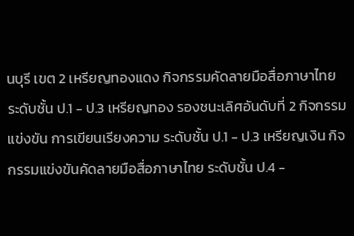นบุรี เขต 2 เหรียญทองแดง กิจกรรมคัดลายมือสื่อภาษาไทย ระดับชั้น ป.1 - ป.3 เหรียญทอง รองชนะเลิศอันดับที่ 2 กิจกรรมแข่งขัน การเขียนเรียงความ ระดับชั้น ป.1 - ป.3 เหรียญเงิน กิจกรรมแข่งขันคัดลายมือสื่อภาษาไทย ระดับชั้น ป.4 -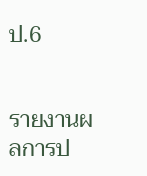ป.6


รายงานผลการป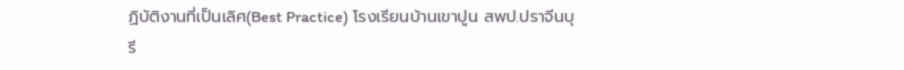ฏิบัติงานที่เป็นเลิศ(Best Practice) โรงเรียนบ้านเขาปูน สพป.ปราจีนบุรี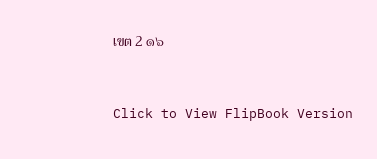เขต 2 ๑๖


Click to View FlipBook Version